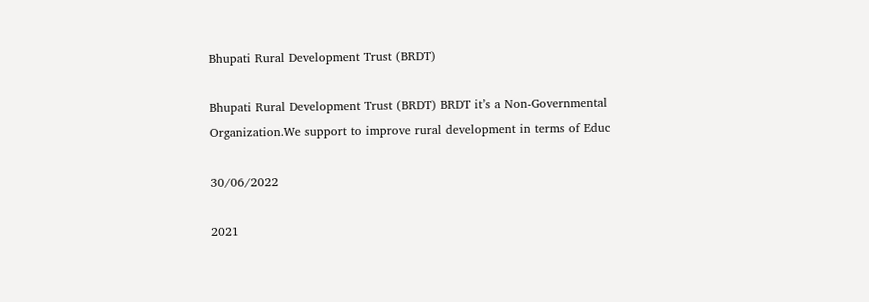Bhupati Rural Development Trust (BRDT)

Bhupati Rural Development Trust (BRDT) BRDT it’s a Non-Governmental Organization.We support to improve rural development in terms of Educ

30/06/2022

2021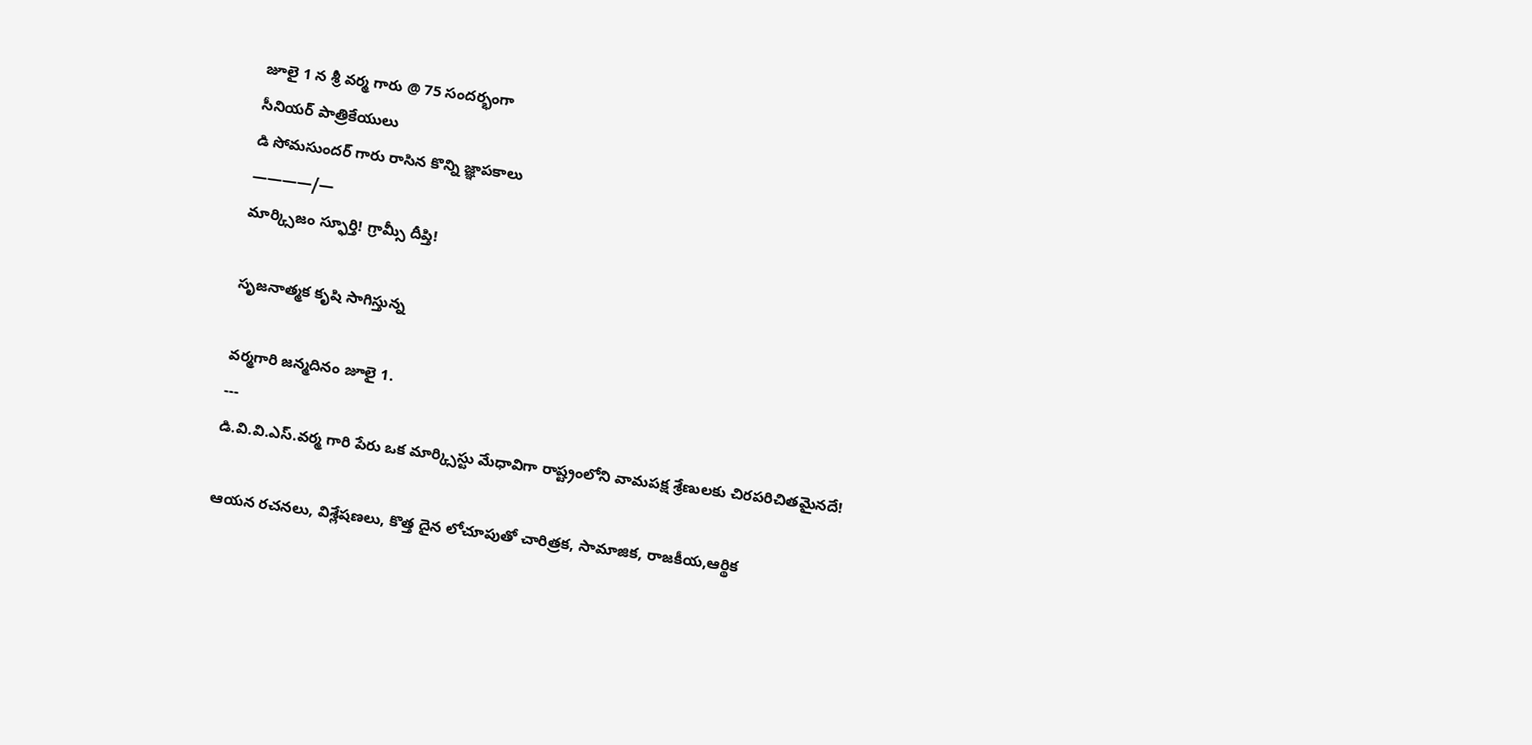జూలై 1 న శ్రీ వర్మ గారు @ 75 సందర్భంగా
సీనియర్ పాత్రికేయులు
డి సోమసుందర్ గారు రాసిన కొన్ని జ్ఞాపకాలు
————/—
మార్క్సిజం స్ఫూర్తి! గ్రామ్సీ దీప్తి!

సృజనాత్మక కృషి సాగిస్తున్న

వర్మగారి జన్మదినం జూలై 1.
---
డి.వి.వి.ఎస్.వర్మ గారి పేరు ఒక మార్క్సిస్టు మేధావిగా రాష్ట్రంలోని వామపక్ష శ్రేణులకు చిరపరిచితమైనదే!

ఆయన రచనలు, విశ్లేషణలు, కొత్త దైన లోచూపుతో చారిత్రక, సామాజిక, రాజకీయ,ఆర్థిక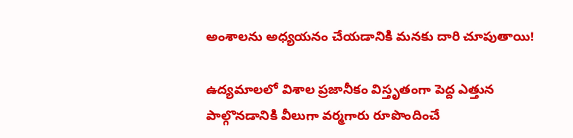అంశాలను అధ్యయనం చేయడానికి మనకు దారి చూపుతాయి!

ఉద్యమాలలో విశాల ప్రజానీకం విస్తృతంగా పెద్ద ఎత్తున పాల్గొనడానికి వీలుగా వర్మగారు రూపొందించే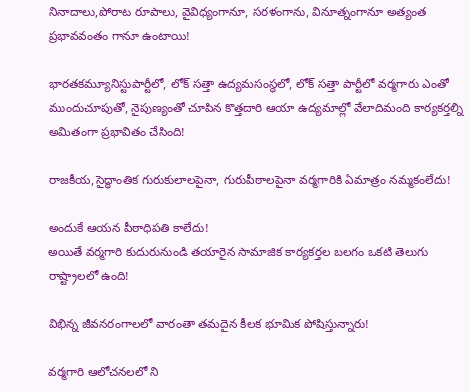నినాదాలు,పోరాట రూపాలు, వైవిధ్యంగానూ, సరళంగాను, వినూత్నంగానూ అత్యంత ప్రభావవంతం గానూ ఉంటాయి!

భారతకమ్యూనిస్టుపార్టీలో, లోక్ సత్తా ఉద్యమసంస్థలో, లోక్ సత్తా పార్టీలో వర్మగారు ఎంతో ముందుచూపుతో, నైపుణ్యంతో చూపిన కొత్తదారి ఆయా ఉద్యమాల్లో వేలాదిమంది కార్యకర్తల్ని అమితంగా ప్రభావితం చేసింది!

రాజకీయ,సైద్ధాంతిక గురుకులాలపైనా, గురుపీఠాలపైనా వర్మగారికి ఏమాత్రం నమ్మకంలేదు!

అందుకే ఆయన పీఠాధిపతి కాలేదు!
అయితే వర్మగారి కుదురునుండి తయారైన సామాజిక కార్యకర్తల బలగం ఒకటి తెలుగు రాష్ట్రాలలో ఉంది!

విభిన్న జీవనరంగాలలో వారంతా తమదైన కీలక భూమిక పోషిస్తున్నారు!

వర్మగారి ఆలోచనలలో ని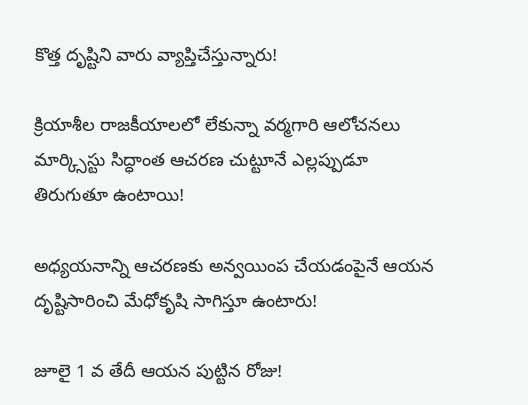కొత్త దృష్టిని వారు వ్యాప్తిచేస్తున్నారు!

క్రియాశీల రాజకీయాలలో లేకున్నా వర్మగారి ఆలోచనలు మార్క్సిస్టు సిద్ధాంత ఆచరణ చుట్టూనే ఎల్లప్పుడూ తిరుగుతూ ఉంటాయి!

అధ్యయనాన్ని ఆచరణకు అన్వయింప చేయడంపైనే ఆయన దృష్టిసారించి మేధోకృషి సాగిస్తూ ఉంటారు!

జూలై 1 వ తేదీ ఆయన పుట్టిన రోజు!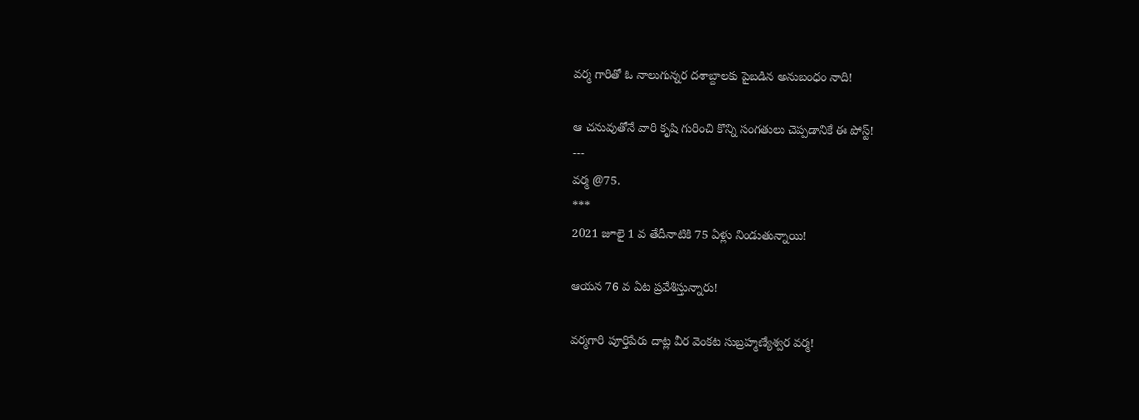వర్మ గారితో ఓ నాలుగున్నర దశాబ్దాలకు పైబడిన అనుబంధం నాది!

ఆ చనువుతోనే వారి కృషి గురించి కొన్ని సంగతులు చెప్పడానికే ఈ పోస్ట్!
---
వర్మ @75.
***
2021 జూలై 1 వ తేదీనాటికి 75 ఏళ్లు నిండుతున్నాయి!

ఆయన 76 వ ఏట ప్రవేశిస్తున్నారు!

వర్మగారి పూర్తిపేరు దాట్ల వీర వెంకట సుబ్రహ్మణ్యేశ్వర వర్మ!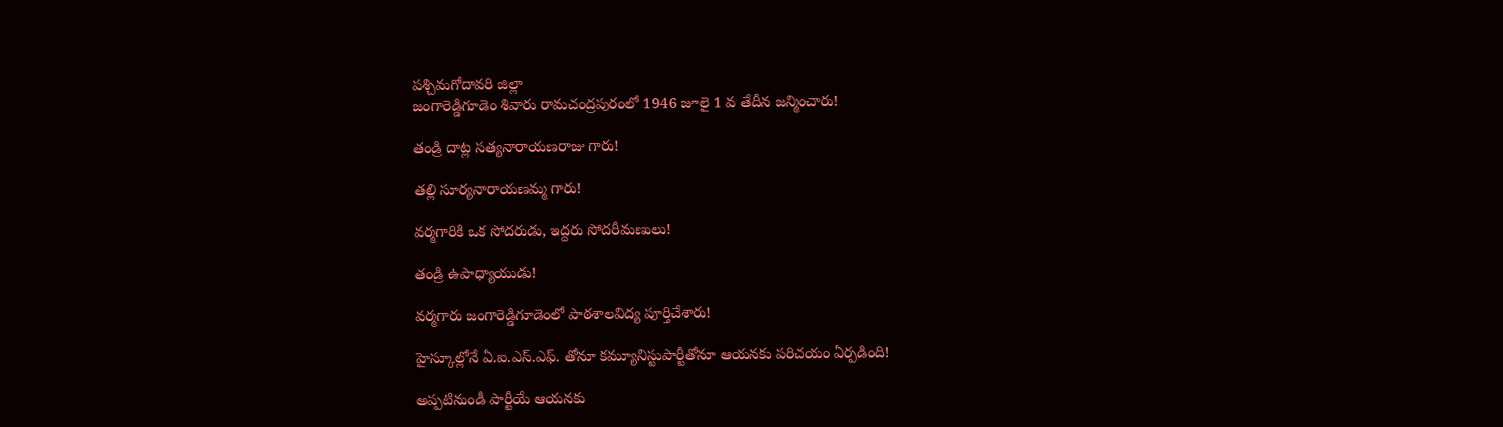పశ్చిమగోదావరి జిల్లా
జంగారెడ్డిగూడెం శివారు రామచంద్రపురంలో 1946 జూలై 1 వ తేదీన జన్మించారు!

తండ్రి దాట్ల సత్యనారాయణరాజు గారు!

తల్లి సూర్యనారాయణమ్మ గారు!

వర్మగారికి ఒక సోదరుడు, ఇద్దరు సోదరీమణులు!

తండ్రి ఉపాధ్యాయుడు!

వర్మగారు జంగారెడ్డిగూడెంలో పాఠశాలవిద్య పూర్తిచేశారు!

హైస్కూల్లోనే ఏ.ఐ.ఎస్.ఎఫ్. తోనూ కమ్యూనిస్టుపార్టీతోనూ ఆయనకు పరిచయం ఏర్పడింది!

అప్పటినుండీ పార్టీయే ఆయనకు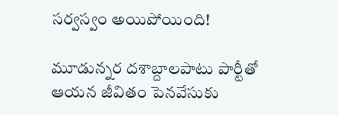సర్వస్వం అయిపోయింది!

మూడున్నర దశాబ్దాలపాటు పార్టీతో ఆయన జీవితం పెనవేసుకు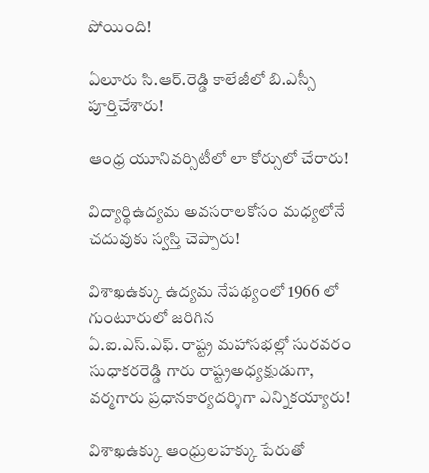పోయింది!

ఏలూరు సి.ఆర్.రెడ్డి కాలేజీలో బి.ఎస్సీ పూర్తిచేశారు!

ఆంధ్ర యూనివర్సిటీలో లా కోర్సులో చేరారు!

విద్యార్థిఉద్యమ అవసరాలకోసం మధ్యలోనే చదువుకు స్వస్తి చెప్పారు!

విశాఖఉక్కు ఉద్యమ నేపథ్యంలో 1966 లో గుంటూరులో జరిగిన
ఏ.ఐ.ఎస్.ఎఫ్. రాష్ట్ర మహాసభల్లో సురవరం సుధాకరరెడ్డి గారు రాష్ట్రఅధ్యక్షుడుగా, వర్మగారు ప్రధానకార్యదర్శిగా ఎన్నికయ్యారు!

విశాఖఉక్కు ఆంధ్రులహక్కు పేరుతో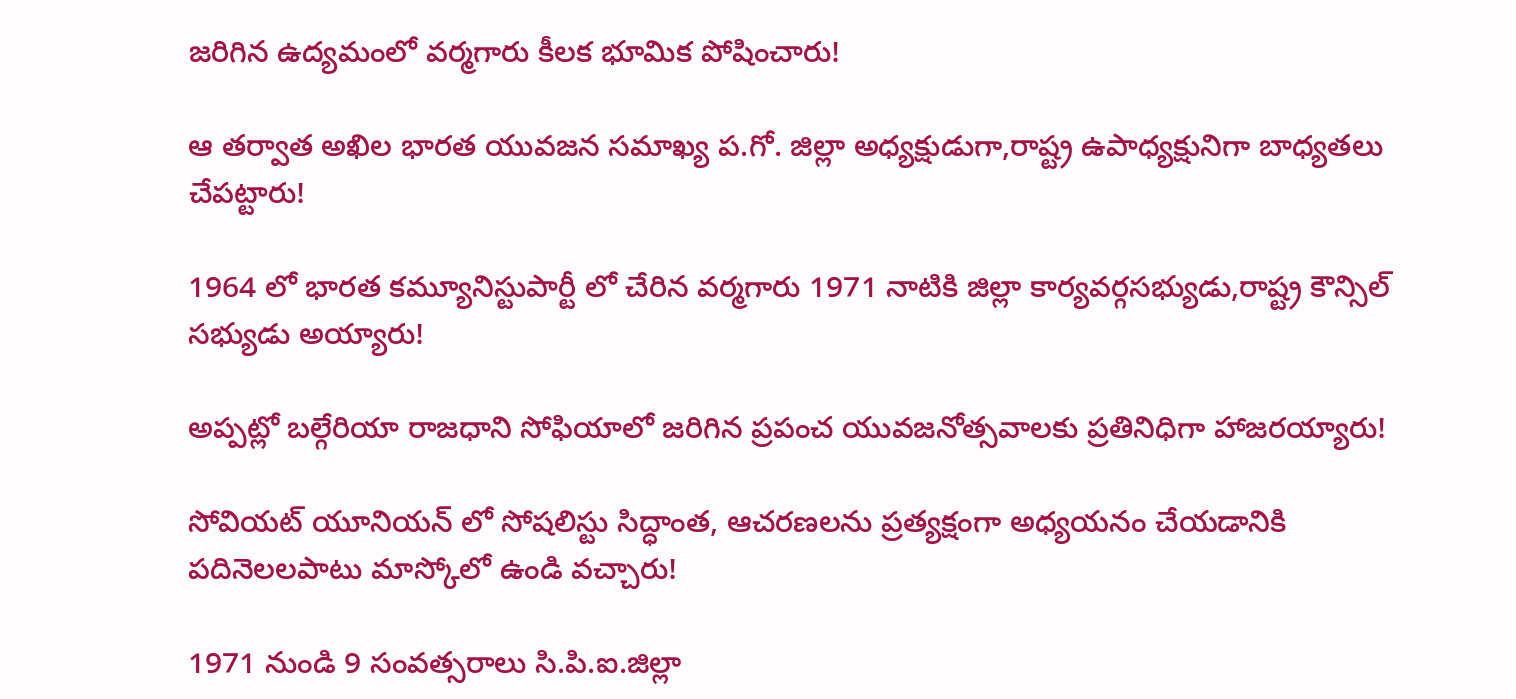జరిగిన ఉద్యమంలో వర్మగారు కీలక భూమిక పోషించారు!

ఆ తర్వాత అఖిల భారత యువజన సమాఖ్య ప.గో. జిల్లా అధ్యక్షుడుగా,రాష్ట్ర ఉపాధ్యక్షునిగా బాధ్యతలు చేపట్టారు!

1964 లో భారత కమ్యూనిస్టుపార్టీ లో చేరిన వర్మగారు 1971 నాటికి జిల్లా కార్యవర్గసభ్యుడు,రాష్ట్ర కౌన్సిల్ సభ్యుడు అయ్యారు!

అప్పట్లో బల్గేరియా రాజధాని సోఫియాలో జరిగిన ప్రపంచ యువజనోత్సవాలకు ప్రతినిధిగా హాజరయ్యారు!

సోవియట్ యూనియన్ లో సోషలిస్టు సిద్ధాంత, ఆచరణలను ప్రత్యక్షంగా అధ్యయనం చేయడానికి పదినెలలపాటు మాస్కోలో ఉండి వచ్చారు!

1971 నుండి 9 సంవత్సరాలు సి.పి.ఐ.జిల్లా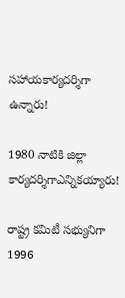సహాయకార్యదర్శిగా ఉన్నారు!

1980 నాటికి జిల్లా కార్యదర్శిగాఎన్నికయ్యారు!

రాష్ట్ర కమిటీ సభ్యునిగా 1996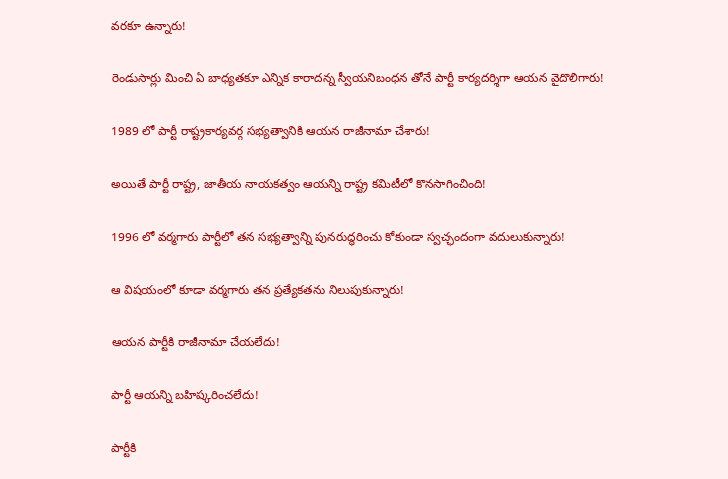వరకూ ఉన్నారు!

రెండుసార్లు మించి ఏ బాధ్యతకూ ఎన్నిక కారాదన్న స్వీయనిబంధన తోనే పార్టీ కార్యదర్శిగా ఆయన వైదొలిగారు!

1989 లో పార్టీ రాష్ట్రకార్యవర్గ సభ్యత్వానికి ఆయన రాజీనామా చేశారు!

అయితే పార్టీ రాష్ట్ర, జాతీయ నాయకత్వం ఆయన్ని రాష్ట్ర కమిటీలో కొనసాగించింది!

1996 లో వర్మగారు పార్టీలో తన సభ్యత్వాన్ని పునరుద్ధరించు కోకుండా స్వచ్ఛందంగా వదులుకున్నారు!

ఆ విషయంలో కూడా వర్మగారు తన ప్రత్యేకతను నిలుపుకున్నారు!

ఆయన పార్టీకి రాజీనామా చేయలేదు!

పార్టీ ఆయన్ని బహిష్కరించలేదు!

పార్టీకి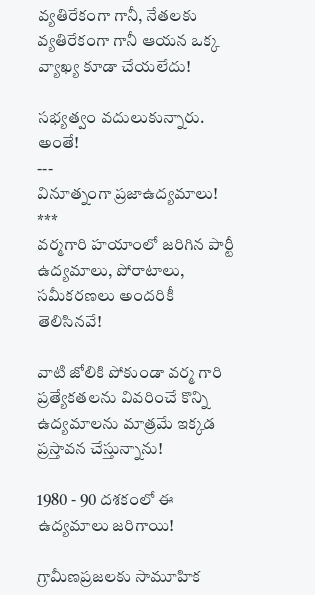వ్యతిరేకంగా గానీ, నేతలకు వ్యతిరేకంగా గానీ ఆయన ఒక్క వ్యాఖ్య కూడా చేయలేదు!

సభ్యత్వం వదులుకున్నారు. అంతే!
---
వినూత్నంగా ప్రజాఉద్యమాలు!
***
వర్మగారి హయాంలో జరిగిన పార్టీ ఉద్యమాలు, పోరాటాలు, సమీకరణలు అందరికీ తెలిసినవే!

వాటి జోలికి పోకుండా వర్మ గారి ప్రత్యేకతలను వివరించే కొన్ని ఉద్యమాలను మాత్రమే ఇక్కడ ప్రస్తావన చేస్తున్నాను!

1980 - 90 దశకంలో ఈ ఉద్యమాలు జరిగాయి!

గ్రామీణప్రజలకు సామూహిక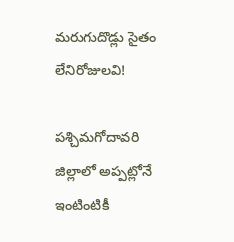మరుగుదొడ్లు సైతం లేనిరోజులవి!

పశ్చిమగోదావరి జిల్లాలో అప్పట్లోనే
ఇంటింటికీ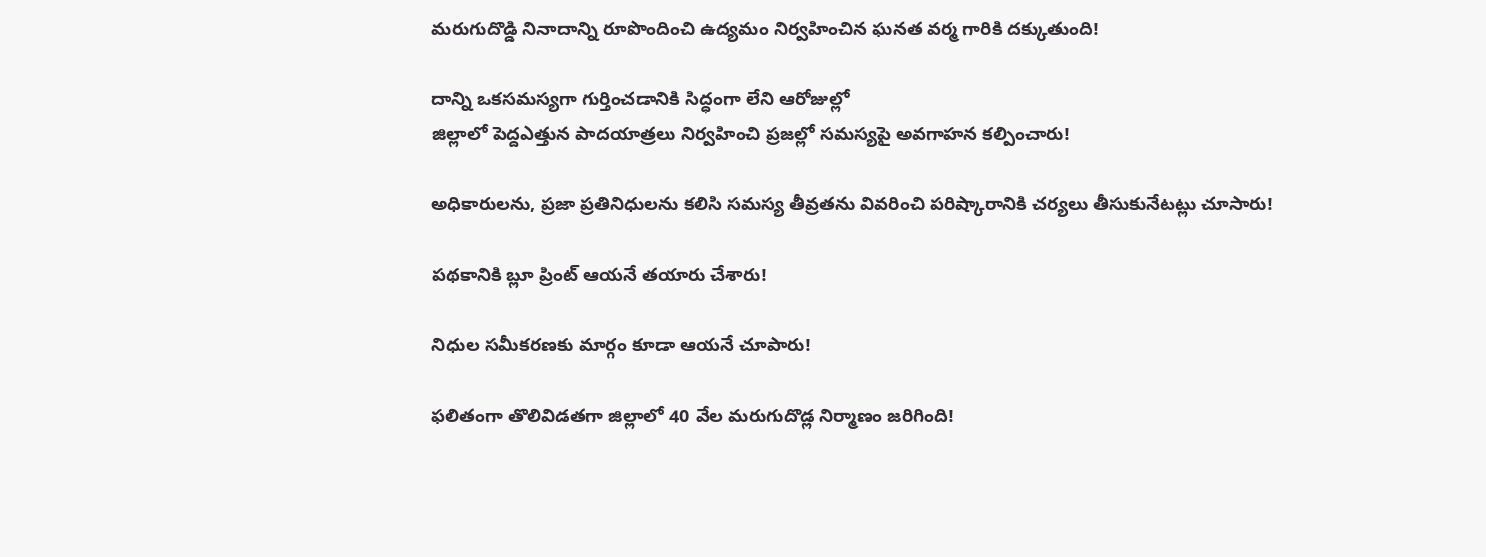మరుగుదొడ్డి నినాదాన్ని రూపొందించి ఉద్యమం నిర్వహించిన ఘనత వర్మ గారికి దక్కుతుంది!

దాన్ని ఒకసమస్యగా గుర్తించడానికి సిద్ధంగా లేని ఆరోజుల్లో
జిల్లాలో పెద్దఎత్తున పాదయాత్రలు నిర్వహించి ప్రజల్లో సమస్యపై అవగాహన కల్పించారు!

అధికారులను, ప్రజా ప్రతినిధులను కలిసి సమస్య తీవ్రతను వివరించి పరిష్కారానికి చర్యలు తీసుకునేటట్లు చూసారు!

పథకానికి బ్లూ ప్రింట్ ఆయనే తయారు చేశారు!

నిధుల సమీకరణకు మార్గం కూడా ఆయనే చూపారు!

ఫలితంగా తొలివిడతగా జిల్లాలో 40 వేల మరుగుదొడ్ల నిర్మాణం జరిగింది!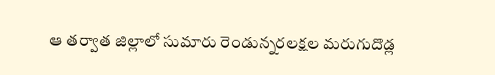ఆ తర్వాత జిల్లాలో సుమారు రెండున్నరలక్షల మరుగుదొడ్ల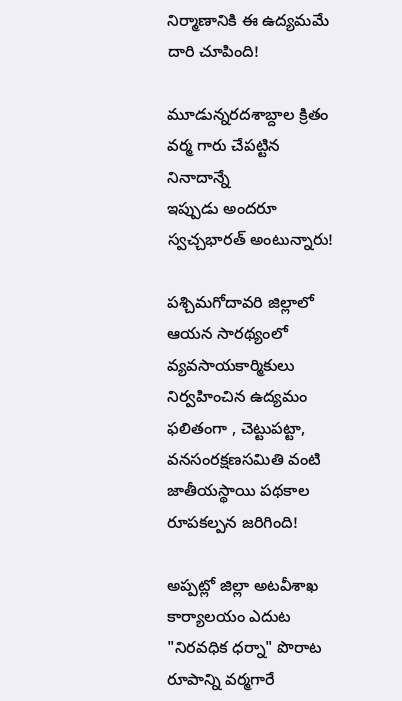నిర్మాణానికి ఈ ఉద్యమమే దారి చూపింది!

మూడున్నరదశాబ్దాల క్రితం వర్మ గారు చేపట్టిన నినాదాన్నే
ఇప్పుడు అందరూ స్వచ్చభారత్ అంటున్నారు!

పశ్చిమగోదావరి జిల్లాలో ఆయన సారథ్యంలో వ్యవసాయకార్మికులు నిర్వహించిన ఉద్యమం ఫలితంగా , చెట్టుపట్టా, వనసంరక్షణసమితి వంటి జాతీయస్థాయి పథకాల రూపకల్పన జరిగింది!

అప్పట్లో జిల్లా అటవీశాఖ కార్యాలయం ఎదుట "నిరవధిక ధర్నా" పొరాట రూపాన్ని వర్మగారే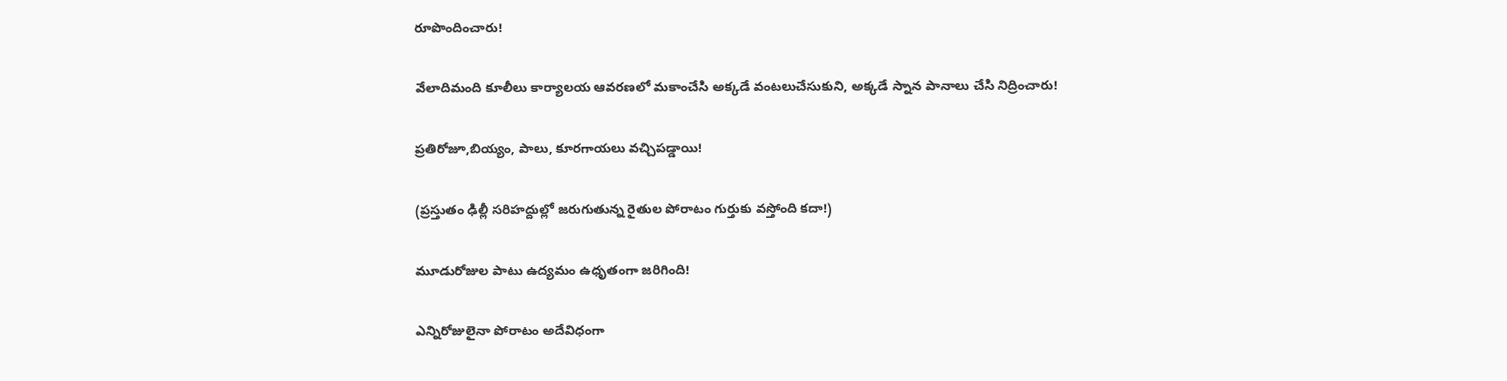రూపొందించారు!

వేలాదిమంది కూలీలు కార్యాలయ ఆవరణలో మకాంచేసి అక్కడే వంటలుచేసుకుని, అక్కడే స్నాన పానాలు చేసి నిద్రించారు!

ప్రతిరోజూ,బియ్యం, పాలు, కూరగాయలు వచ్చిపడ్డాయి!

(ప్రస్తుతం ఢిల్లీ సరిహద్దుల్లో జరుగుతున్న రైతుల పోరాటం గుర్తుకు వస్తోంది కదా!)

మూడురోజుల పాటు ఉద్యమం ఉధృతంగా జరిగింది!

ఎన్నిరోజులైనా పోరాటం అదేవిధంగా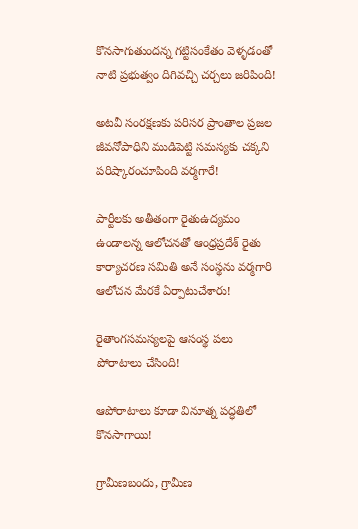కొనసాగుతుందన్న గట్టిసంకేతం వెళ్ళడంతో నాటి ప్రభుత్వం దిగివచ్చి చర్చలు జరిపింది!

అటవీ సంరక్షణకు పరిసర ప్రాంతాల ప్రజల జీవనోపాధిని ముడిపెట్టి సమస్యకు చక్కని
పరిష్కారంచూపింది వర్మగారే!

పార్టీలకు అతీతంగా రైతుఉద్యమం ఉండాలన్న ఆలోచనతో ఆంధ్రప్రదేశ్ రైతు కార్యాచరణ సమితి అనే సంస్థను వర్మగారి ఆలోచన మేరకే ఏర్పాటుచేశారు!

రైతాంగసమస్యలపై ఆసంస్థ పలు పోరాటాలు చేసింది!

ఆపోరాటాలు కూడా వినూత్న పద్ధతిలో కొనసాగాయి!

గ్రామీణబందు, గ్రామీణ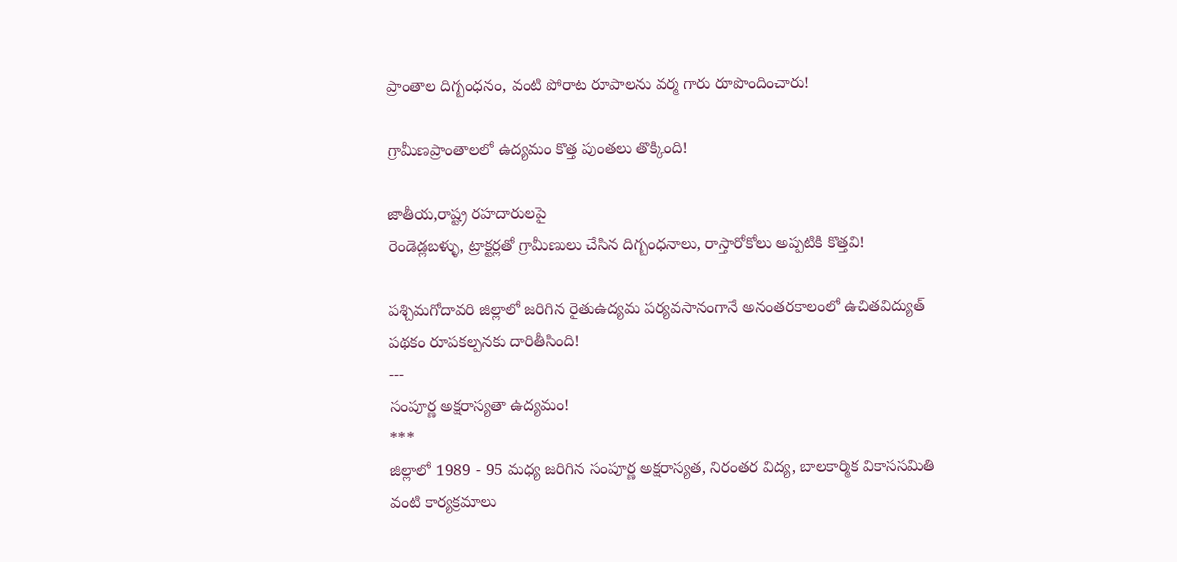ప్రాంతాల దిగ్బంధనం, వంటి పోరాట రూపాలను వర్మ గారు రూపొందించారు!

గ్రామీణప్రాంతాలలో ఉద్యమం కొత్త పుంతలు తొక్కింది!

జాతీయ,రాష్ట్ర రహదారులపై
రెండెడ్లబళ్ళు, ట్రాక్టర్లతో గ్రామీణులు చేసిన దిగ్బంధనాలు, రాస్తారోకోలు అప్పటికి కొత్తవి!

పశ్చిమగోదావరి జిల్లాలో జరిగిన రైతుఉద్యమ పర్యవసానంగానే అనంతరకాలంలో ఉచితవిద్యుత్ పథకం రూపకల్పనకు దారితీసింది!
---
సంపూర్ణ అక్షరాస్యతా ఉద్యమం!
***
జిల్లాలో 1989 - 95 మధ్య జరిగిన సంపూర్ణ అక్షరాస్యత, నిరంతర విద్య, బాలకార్మిక వికాససమితి వంటి కార్యక్రమాలు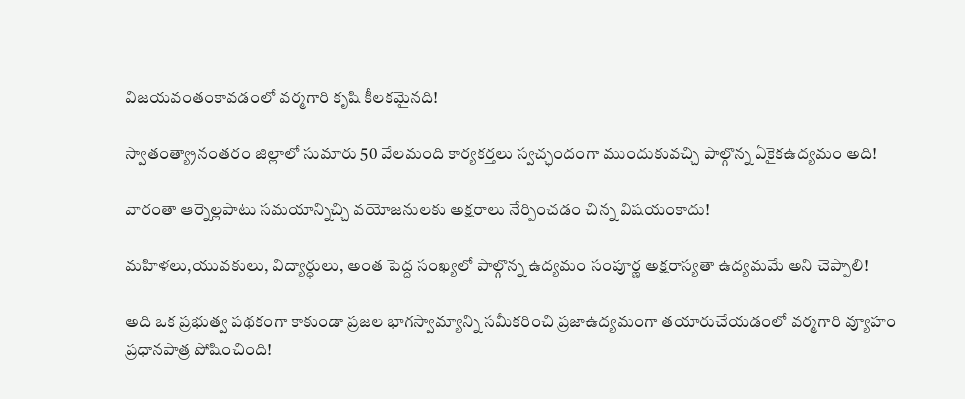విజయవంతంకావడంలో వర్మగారి కృషి కీలకమైనది!

స్వాతంత్య్రానంతరం జిల్లాలో సుమారు 50 వేలమంది కార్యకర్తలు స్వచ్ఛందంగా ముందుకువచ్చి పాల్గొన్న ఏకైకఉద్యమం అది!

వారంతా ఆర్నెల్లపాటు సమయాన్నిచ్చి వయోజనులకు అక్షరాలు నేర్పించడం చిన్న విషయంకాదు!

మహిళలు,యువకులు, విద్యార్ధులు, అంత పెద్ద సంఖ్యలో పాల్గొన్న ఉద్యమం సంపూర్ణ అక్షరాస్యతా ఉద్యమమే అని చెప్పాలి!

అది ఒక ప్రభుత్వ పథకంగా కాకుండా ప్రజల భాగస్వామ్యాన్ని సమీకరించి ప్రజాఉద్యమంగా తయారుచేయడంలో వర్మగారి వ్యూహం ప్రధానపాత్ర పోషించింది!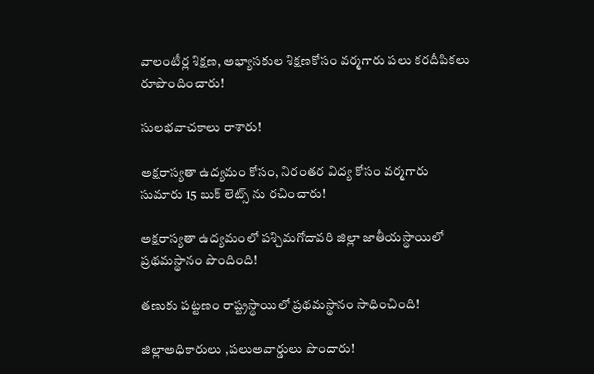వాలంటీర్ల శిక్షణ, అభ్యాసకుల శిక్షణకోసం వర్మగారు పలు కరదీపికలు రూపొందించారు!

సులభవాచకాలు రాశారు!

అక్షరాస్యతా ఉద్యమం కోసం, నిరంతర విద్య కోసం వర్మగారు
సుమారు 15 బుక్ లెట్స్ ను రచించారు!

అక్షరాస్యతా ఉద్యమంలో పశ్చిమగోదావరి జిల్లా జాతీయస్థాయిలో ప్రథమస్థానం పొందింది!

తణుకు పట్టణం రాష్ట్రస్థాయిలో ప్రథమస్థానం సాధించింది!

జిల్లాఅధికారులు ,పలుఅవార్డులు పొందారు!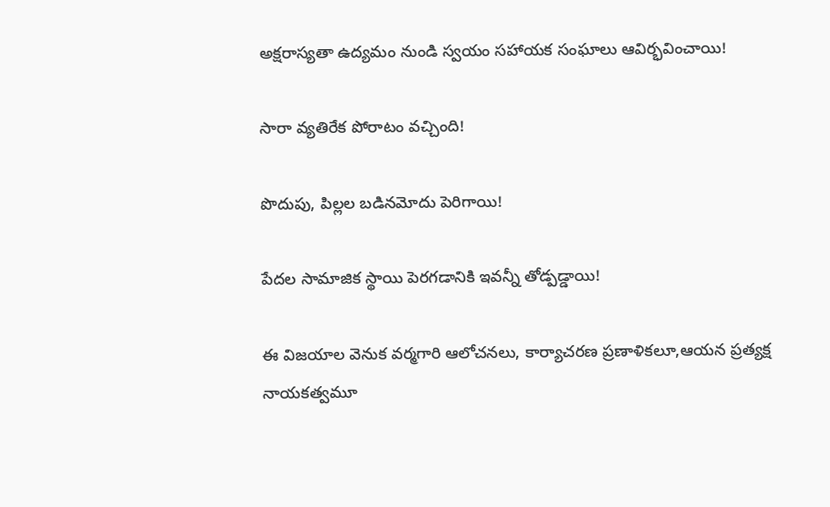అక్షరాస్యతా ఉద్యమం నుండి స్వయం సహాయక సంఘాలు ఆవిర్భవించాయి!

సారా వ్యతిరేక పోరాటం వచ్చింది!

పొదుపు, పిల్లల బడినమోదు పెరిగాయి!

పేదల సామాజిక స్థాయి పెరగడానికి ఇవన్నీ తోడ్పడ్డాయి!

ఈ విజయాల వెనుక వర్మగారి ఆలోచనలు, కార్యాచరణ ప్రణాళికలూ,ఆయన ప్రత్యక్ష నాయకత్వమూ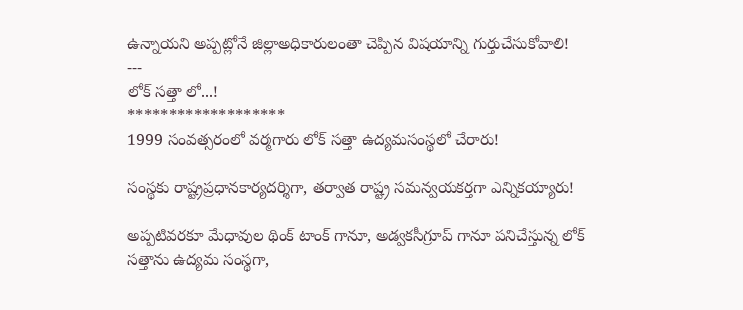ఉన్నాయని అప్పట్లోనే జిల్లాఅధికారులంతా చెప్పిన విషయాన్ని గుర్తుచేసుకోవాలి!
---
లోక్ సత్తా లో...!
*******************
1999 సంవత్సరంలో వర్మగారు లోక్ సత్తా ఉద్యమసంస్థలో చేరారు!

సంస్థకు రాష్ట్రప్రధానకార్యదర్శిగా, తర్వాత రాష్ట్ర సమన్వయకర్తగా ఎన్నికయ్యారు!

అప్పటివరకూ మేధావుల థింక్ టాంక్ గానూ, అడ్వకసీగ్రూప్ గానూ పనిచేస్తున్న లోక్ సత్తాను ఉద్యమ సంస్థగా,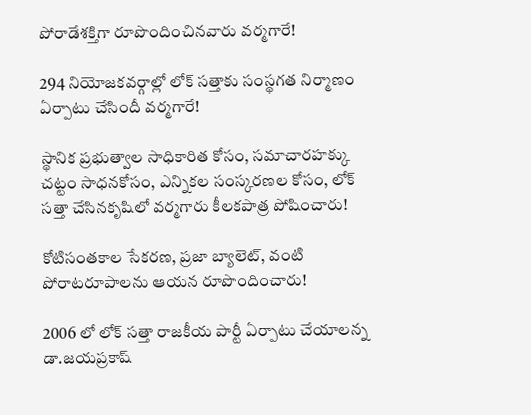పోరాడేశక్తిగా రూపొందించినవారు వర్మగారే!

294 నియోజకవర్గాల్లో లోక్ సత్తాకు సంస్థగత నిర్మాణం ఏర్పాటు చేసిందీ వర్మగారే!

స్థానిక ప్రభుత్వాల సాధికారిత కోసం, సమాచారహక్కు చట్టం సాధనకోసం, ఎన్నికల సంస్కరణల కోసం, లోక్ సత్తా చేసినకృషిలో వర్మగారు కీలకపాత్ర పోషించారు!

కోటిసంతకాల సేకరణ, ప్రజా బ్యాలెట్, వంటి పోరాటరూపాలను ఆయన రూపొందించారు!

2006 లో లోక్ సత్తా రాజకీయ పార్టీ ఏర్పాటు చేయాలన్న డా.జయప్రకాష్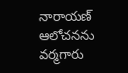నారాయణ్ ఆలోచనను వర్మగారు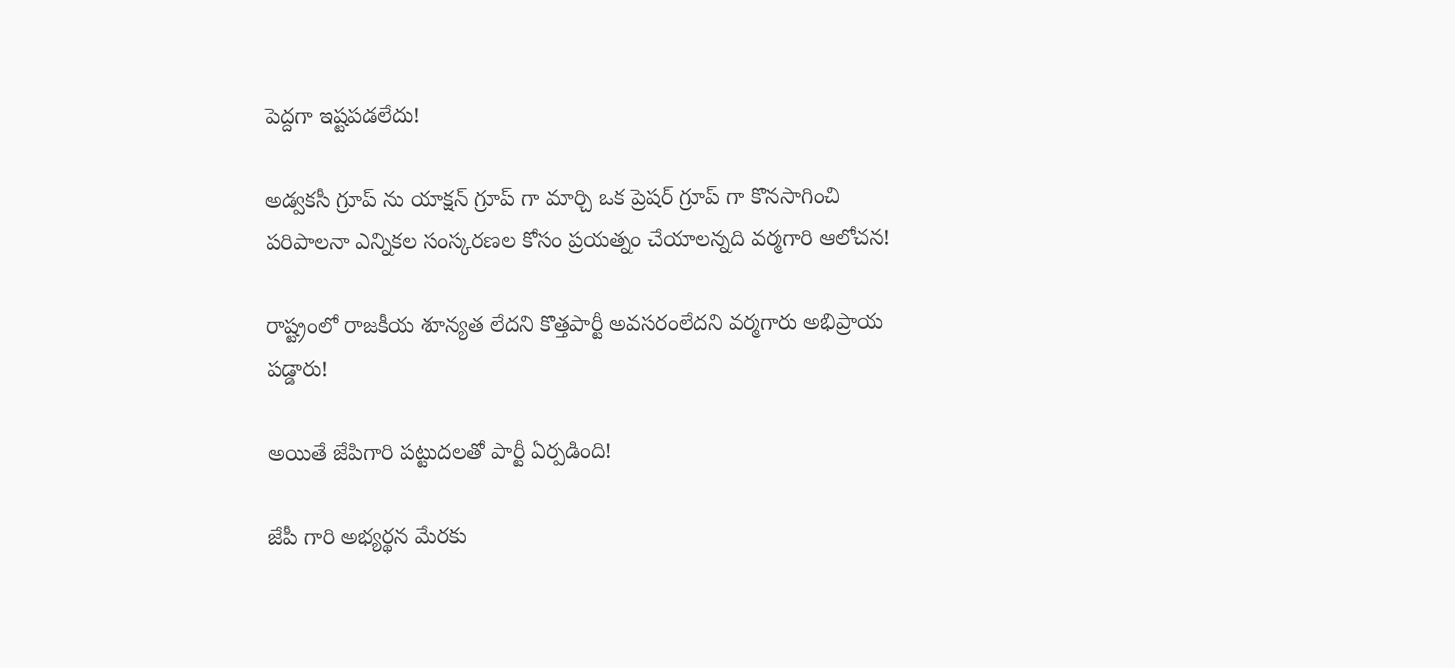పెద్దగా ఇష్టపడలేదు!

అడ్వకసీ గ్రూప్ ను యాక్షన్ గ్రూప్ గా మార్చి ఒక ప్రెషర్ గ్రూప్ గా కొనసాగించి పరిపాలనా ఎన్నికల సంస్కరణల కోసం ప్రయత్నం చేయాలన్నది వర్మగారి ఆలోచన!

రాష్ట్రంలో రాజకీయ శూన్యత లేదని కొత్తపార్టీ అవసరంలేదని వర్మగారు అభిప్రాయ పడ్డారు!

అయితే జేపిగారి పట్టుదలతో పార్టీ ఏర్పడింది!

జేపీ గారి అభ్యర్థన మేరకు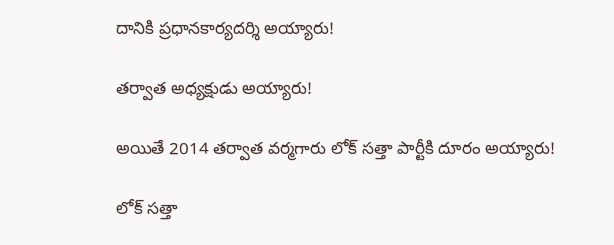దానికి ప్రధానకార్యదర్శి అయ్యారు!

తర్వాత అధ్యక్షుడు అయ్యారు!

అయితే 2014 తర్వాత వర్మగారు లోక్ సత్తా పార్టీకి దూరం అయ్యారు!

లోక్ సత్తా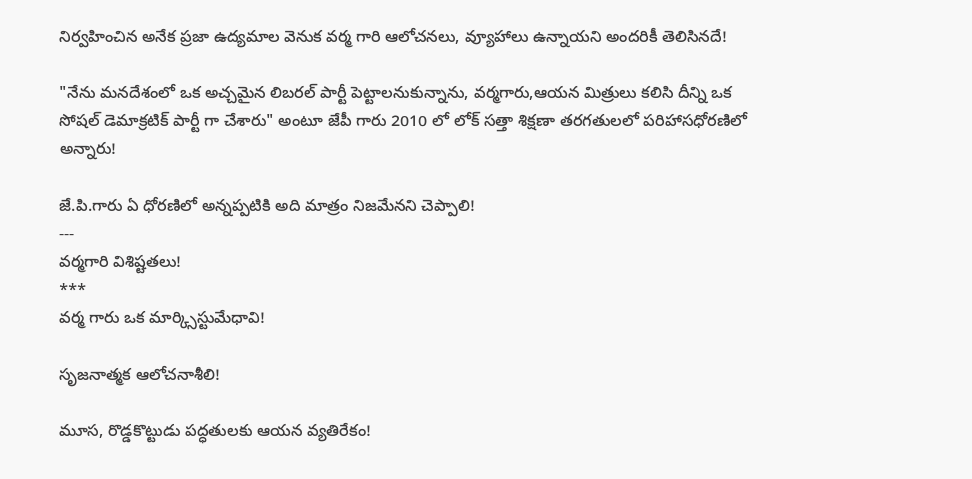నిర్వహించిన అనేక ప్రజా ఉద్యమాల వెనుక వర్మ గారి ఆలోచనలు, వ్యూహాలు ఉన్నాయని అందరికీ తెలిసినదే!

"నేను మనదేశంలో ఒక అచ్చమైన లిబరల్ పార్టీ పెట్టాలనుకున్నాను, వర్మగారు,ఆయన మిత్రులు కలిసి దీన్ని ఒక సోషల్ డెమాక్రటిక్ పార్టీ గా చేశారు" అంటూ జేపీ గారు 2010 లో లోక్ సత్తా శిక్షణా తరగతులలో పరిహాసధోరణిలో అన్నారు!

జే.పి.గారు ఏ ధోరణిలో అన్నప్పటికి అది మాత్రం నిజమేనని చెప్పాలి!
---
వర్మగారి విశిష్టతలు!
***
వర్మ గారు ఒక మార్క్సిస్టుమేధావి!

సృజనాత్మక ఆలోచనాశీలి!

మూస, రొడ్డకొట్టుడు పద్ధతులకు ఆయన వ్యతిరేకం!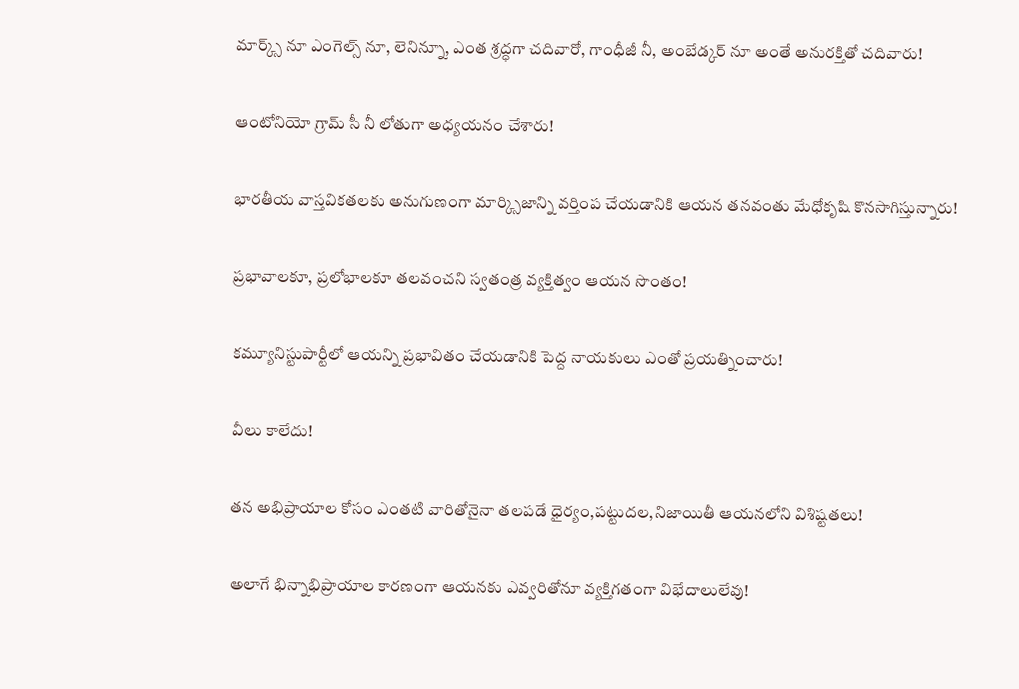మార్క్స్ నూ ఎంగెల్స్ నూ, లెనిన్నూ, ఎంత శ్రద్ధగా చదివారో, గాంధీజీ నీ, అంబేడ్కర్ నూ అంతే అనురక్తితో చదివారు!

ఆంటోనియో గ్రామ్ సీ నీ లోతుగా అధ్యయనం చేశారు!

భారతీయ వాస్తవికతలకు అనుగుణంగా మార్క్సిజాన్ని వర్తింప చేయడానికి ఆయన తనవంతు మేధోకృషి కొనసాగిస్తున్నారు!

ప్రభావాలకూ, ప్రలోభాలకూ తలవంచని స్వతంత్ర వ్యక్తిత్వం ఆయన సొంతం!

కమ్యూనిస్టుపార్టీలో ఆయన్ని ప్రభావితం చేయడానికి పెద్ద నాయకులు ఎంతో ప్రయత్నించారు!

వీలు కాలేదు!

తన అభిప్రాయాల కోసం ఎంతటి వారితోనైనా తలపడే ధైర్యం,పట్టుదల,నిజాయితీ ఆయనలోని విశిష్టతలు!

అలాగే భిన్నాభిప్రాయాల కారణంగా ఆయనకు ఎవ్వరితోనూ వ్యక్తిగతంగా విభేదాలులేవు!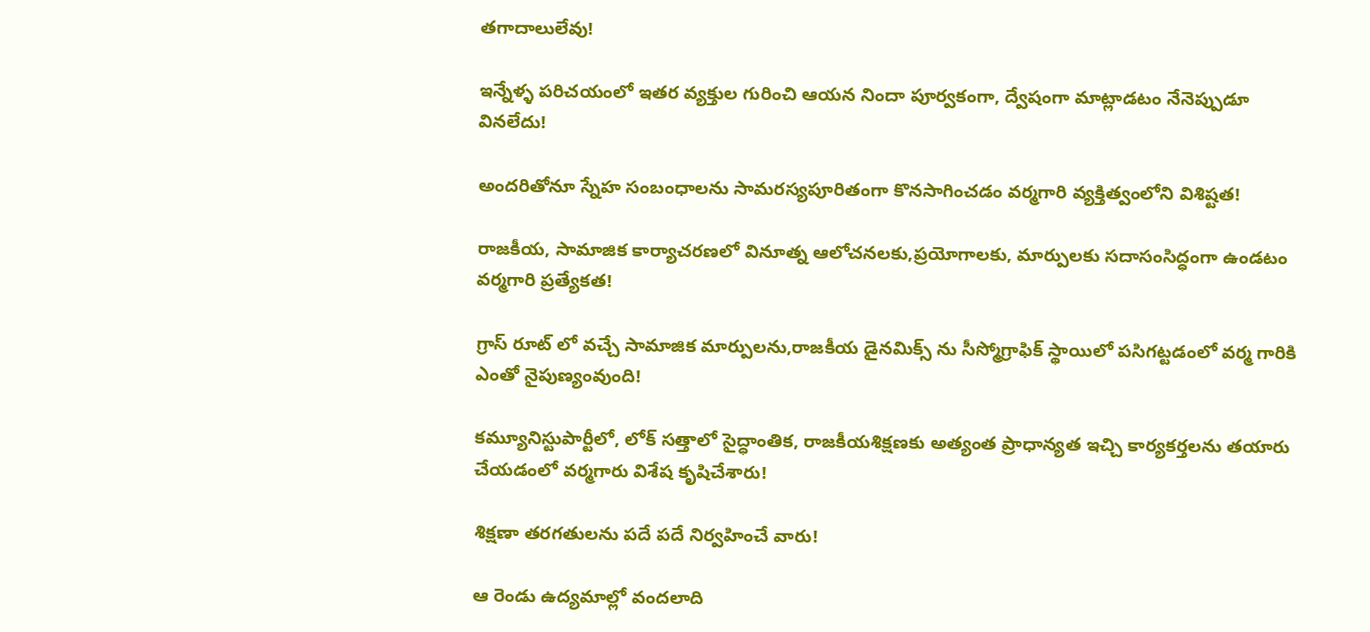తగాదాలులేవు!

ఇన్నేళ్ళ పరిచయంలో ఇతర వ్యక్తుల గురించి ఆయన నిందా పూర్వకంగా, ద్వేషంగా మాట్లాడటం నేనెప్పుడూ వినలేదు!

అందరితోనూ స్నేహ సంబంధాలను సామరస్యపూరితంగా కొనసాగించడం వర్మగారి వ్యక్తిత్వంలోని విశిష్టత!

రాజకీయ, సామాజిక కార్యాచరణలో వినూత్న ఆలోచనలకు,ప్రయోగాలకు, మార్పులకు సదాసంసిద్ధంగా ఉండటం వర్మగారి ప్రత్యేకత!

గ్రాస్ రూట్ లో వచ్చే సామాజిక మార్పులను,రాజకీయ డైనమిక్స్ ను సీస్మోగ్రాఫిక్ స్థాయిలో పసిగట్టడంలో వర్మ గారికి ఎంతో నైపుణ్యంవుంది!

కమ్యూనిస్టుపార్టీలో, లోక్ సత్తాలో సైద్ధాంతిక, రాజకీయశిక్షణకు అత్యంత ప్రాధాన్యత ఇచ్చి కార్యకర్తలను తయారు చేయడంలో వర్మగారు విశేష కృషిచేశారు!

శిక్షణా తరగతులను పదే పదే నిర్వహించే వారు!

ఆ రెండు ఉద్యమాల్లో వందలాది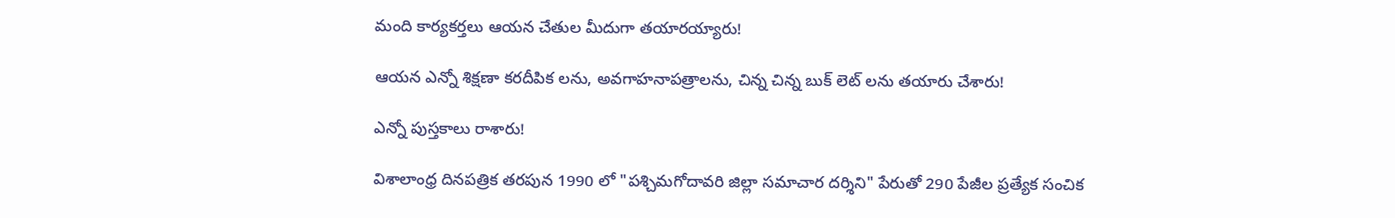మంది కార్యకర్తలు ఆయన చేతుల మీదుగా తయారయ్యారు!

ఆయన ఎన్నో శిక్షణా కరదీపిక లను, అవగాహనాపత్రాలను, చిన్న చిన్న బుక్ లెట్ లను తయారు చేశారు!

ఎన్నో పుస్తకాలు రాశారు!

విశాలాంధ్ర దినపత్రిక తరపున 1990 లో "పశ్చిమగోదావరి జిల్లా సమాచార దర్శిని" పేరుతో 290 పేజీల ప్రత్యేక సంచిక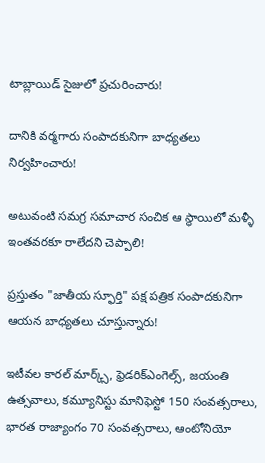టాబ్లాయిడ్ సైజులో ప్రచురించారు!

దానికి వర్మగారు సంపాదకునిగా బాధ్యతలు నిర్వహించారు!

అటువంటి సమగ్ర సమాచార సంచిక ఆ స్థాయిలో మళ్ళీ ఇంతవరకూ రాలేదని చెప్పాలి!

ప్రస్తుతం "జాతీయ స్ఫూర్తి" పక్ష పత్రిక సంపాదకునిగా ఆయన బాధ్యతలు చూస్తున్నారు!

ఇటీవల కారల్ మార్క్స్, ఫ్రెడరిక్ఎంగెల్స్, జయంతి ఉత్సవాలు, కమ్యూనిస్టు మానిఫెస్టో 150 సంవత్సరాలు, భారత రాజ్యాంగం 70 సంవత్సరాలు, ఆంటోనియో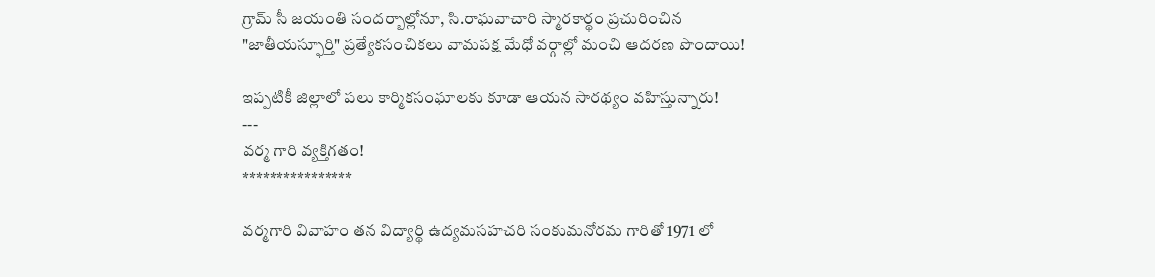గ్రామ్ సీ జయంతి సందర్బాల్లోనూ, సి.రాఘవాచారి స్మారకార్థం ప్రచురించిన "జాతీయస్ఫూర్తి" ప్రత్యేకసంచికలు వామపక్ష మేధో వర్గాల్లో మంచి ఆదరణ పొందాయి!

ఇప్పటికీ జిల్లాలో పలు కార్మికసంఘాలకు కూడా ఆయన సారథ్యం వహిస్తున్నారు!
---
వర్మ గారి వ్యక్తిగతం!
****************

వర్మగారి వివాహం తన విద్యార్థి ఉద్యమసహచరి సంకుమనోరమ గారితో 1971 లో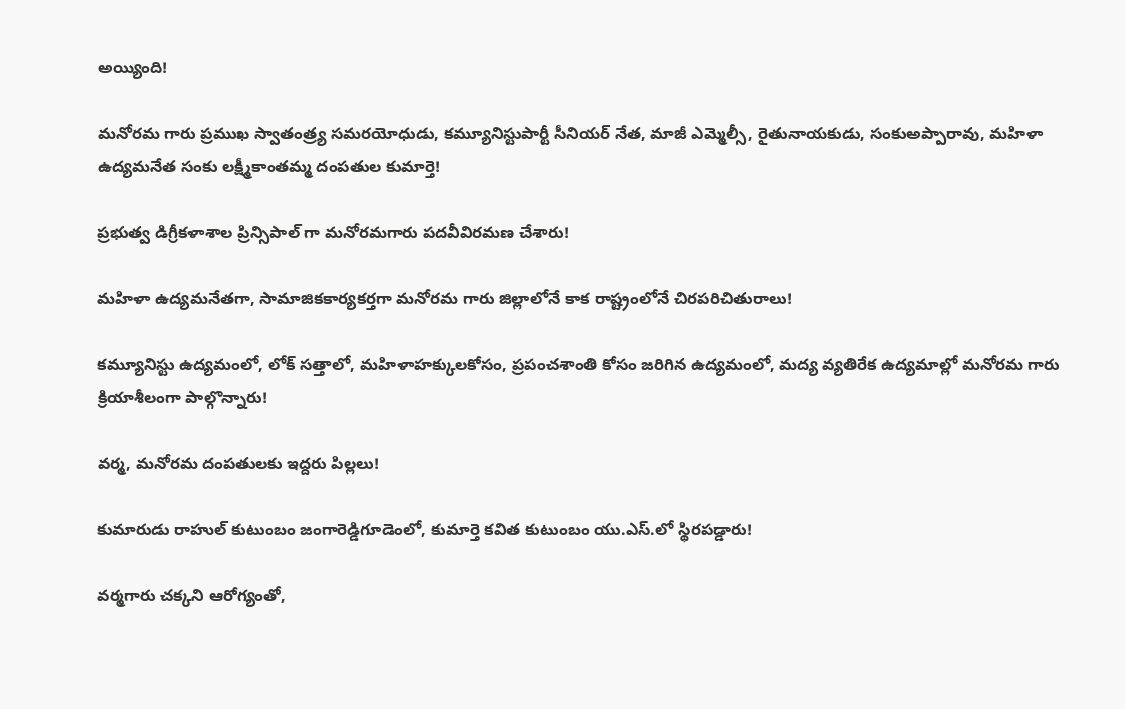అయ్యింది!

మనోరమ గారు ప్రముఖ స్వాతంత్ర్య సమరయోధుడు, కమ్యూనిస్టుపార్టీ సీనియర్ నేత, మాజీ ఎమ్మెల్సీ, రైతునాయకుడు, సంకుఅప్పారావు, మహిళా ఉద్యమనేత సంకు లక్ష్మీకాంతమ్మ దంపతుల కుమార్తె!

ప్రభుత్వ డిగ్రీకళాశాల ప్రిన్సిపాల్ గా మనోరమగారు పదవీవిరమణ చేశారు!

మహిళా ఉద్యమనేతగా, సామాజికకార్యకర్తగా మనోరమ గారు జిల్లాలోనే కాక రాష్ట్రంలోనే చిరపరిచితురాలు!

కమ్యూనిస్టు ఉద్యమంలో, లోక్ సత్తాలో, మహిళాహక్కులకోసం, ప్రపంచశాంతి కోసం జరిగిన ఉద్యమంలో, మద్య వ్యతిరేక ఉద్యమాల్లో మనోరమ గారు క్రియాశీలంగా పాల్గొన్నారు!

వర్మ, మనోరమ దంపతులకు ఇద్దరు పిల్లలు!

కుమారుడు రాహుల్ కుటుంబం జంగారెడ్డిగూడెంలో, కుమార్తె కవిత కుటుంబం యు.ఎస్.లో స్థిరపడ్డారు!

వర్మగారు చక్కని ఆరోగ్యంతో,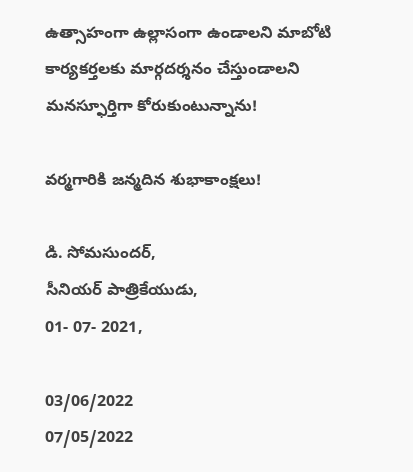ఉత్సాహంగా ఉల్లాసంగా ఉండాలని మాబోటి కార్యకర్తలకు మార్గదర్శనం చేస్తుండాలని మనస్ఫూర్తిగా కోరుకుంటున్నాను!

వర్మగారికి జన్మదిన శుభాకాంక్షలు!

డి. సోమసుందర్,
సీనియర్ పాత్రికేయుడు,
01- 07- 2021,

03/06/2022
07/05/2022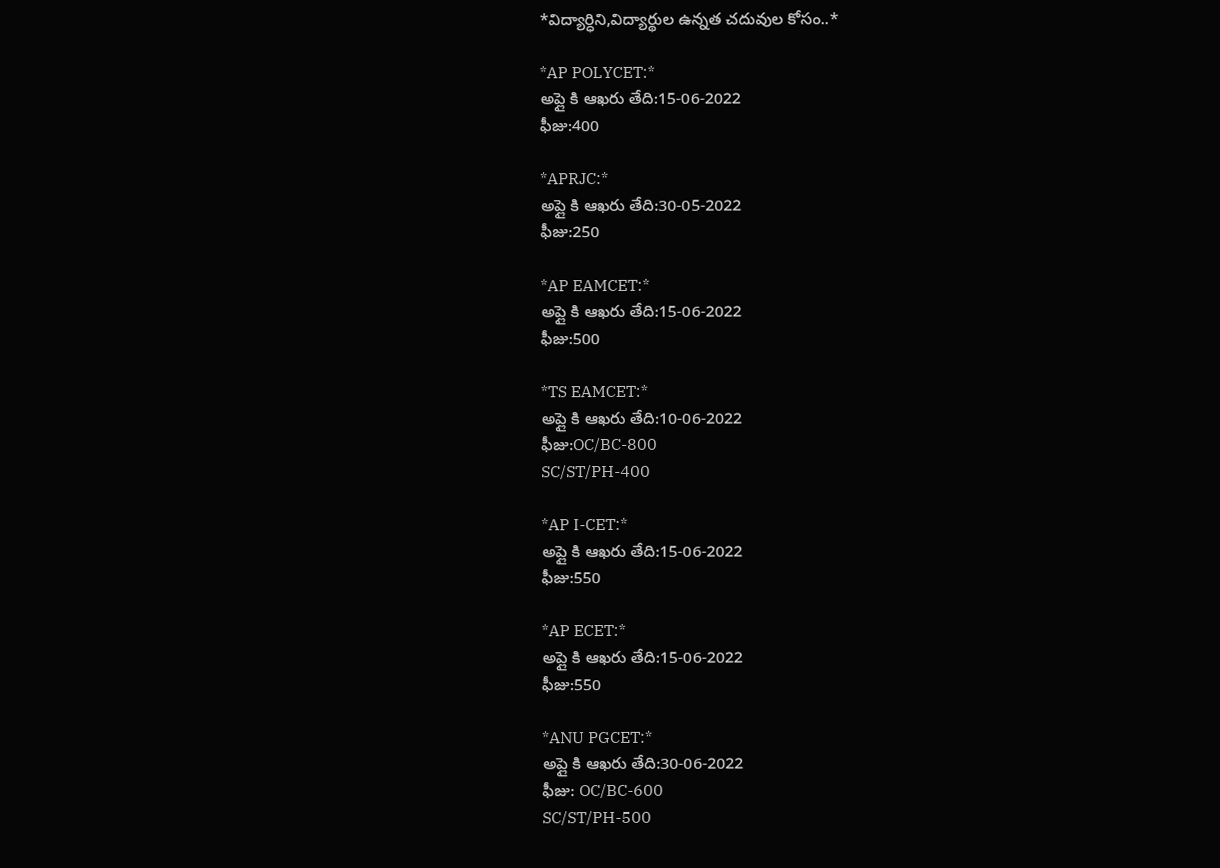*విద్యార్ధిని,విద్యార్థుల ఉన్నత చదువుల కోసం..*

*AP POLYCET:*
అప్లై కి ఆఖరు తేది:15-06-2022
ఫీజు:400

*APRJC:*
అప్లై కి ఆఖరు తేది:30-05-2022
ఫీజు:250

*AP EAMCET:*
అప్లై కి ఆఖరు తేది:15-06-2022
ఫీజు:500

*TS EAMCET:*
అప్లై కి ఆఖరు తేది:10-06-2022
ఫీజు:OC/BC-800
SC/ST/PH-400

*AP I-CET:*
అప్లై కి ఆఖరు తేది:15-06-2022
ఫీజు:550

*AP ECET:*
అప్లై కి ఆఖరు తేది:15-06-2022
ఫీజు:550

*ANU PGCET:*
అప్లై కి ఆఖరు తేది:30-06-2022
ఫీజు: OC/BC-600
SC/ST/PH-500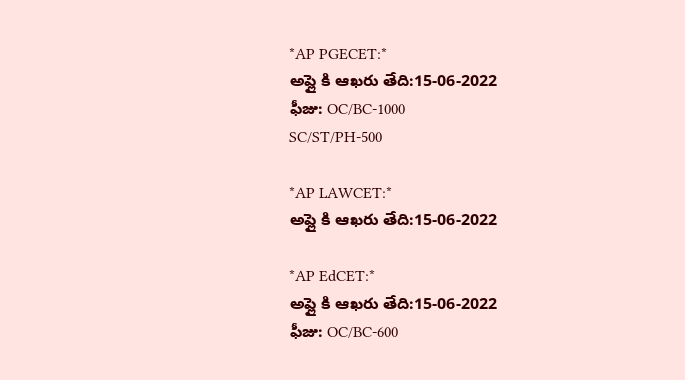*AP PGECET:*
అప్లై కి ఆఖరు తేది:15-06-2022
ఫీజు: OC/BC-1000
SC/ST/PH-500

*AP LAWCET:*
అప్లై కి ఆఖరు తేది:15-06-2022

*AP EdCET:*
అప్లై కి ఆఖరు తేది:15-06-2022
ఫీజు: OC/BC-600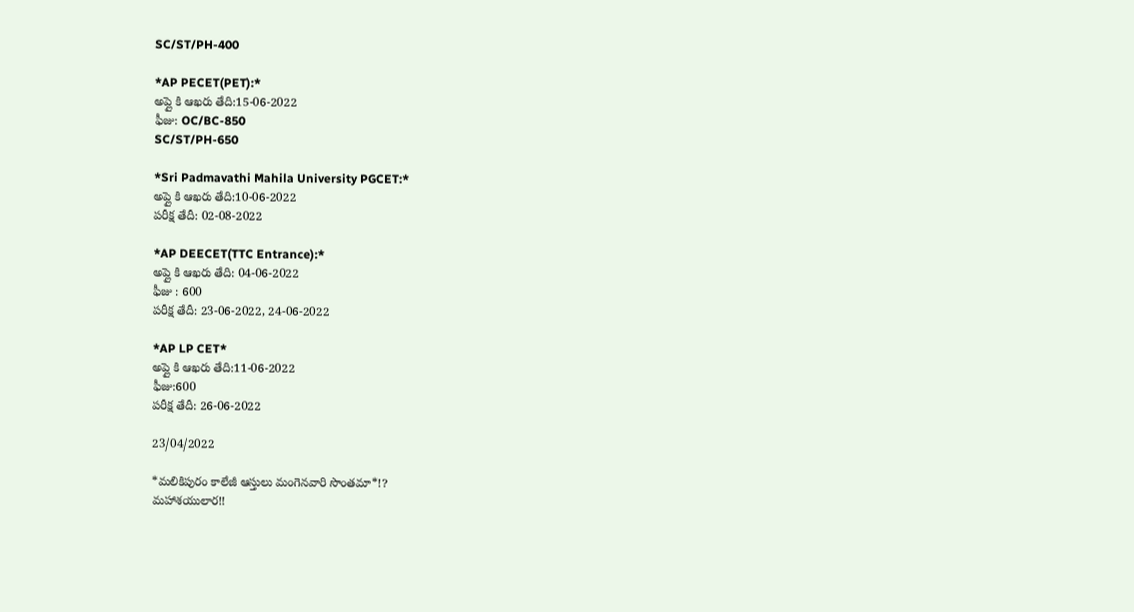SC/ST/PH-400

*AP PECET(PET):*
అప్లై కి ఆఖరు తేది:15-06-2022
ఫీజు: OC/BC-850
SC/ST/PH-650

*Sri Padmavathi Mahila University PGCET:*
అప్లై కి ఆఖరు తేది:10-06-2022
పరీక్ష తేదీ: 02-08-2022

*AP DEECET(TTC Entrance):*
అప్లై కి ఆఖరు తేది: 04-06-2022
ఫీజు : 600
పరీక్ష తేదీ: 23-06-2022, 24-06-2022

*AP LP CET*
అప్లై కి ఆఖరు తేది:11-06-2022
ఫీజు:600
పరీక్ష తేదీ: 26-06-2022

23/04/2022

*మలికిపురం కాలేజీ ఆస్తులు మంగెనవారి సొంతమా*!?
మహాశయులార!!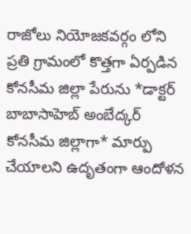రాజోలు నియోజకవర్గం లోని ప్రతి గ్రామంలో కొత్తగా ఏర్పడిన కోనసీమ జిల్లా పేరును *డాక్టర్ బాబాసాహెబ్ అంబేద్కర్ కోనసీమ జిల్లాగా* మార్పు చేయాలని ఉదృతంగా ఆందోళన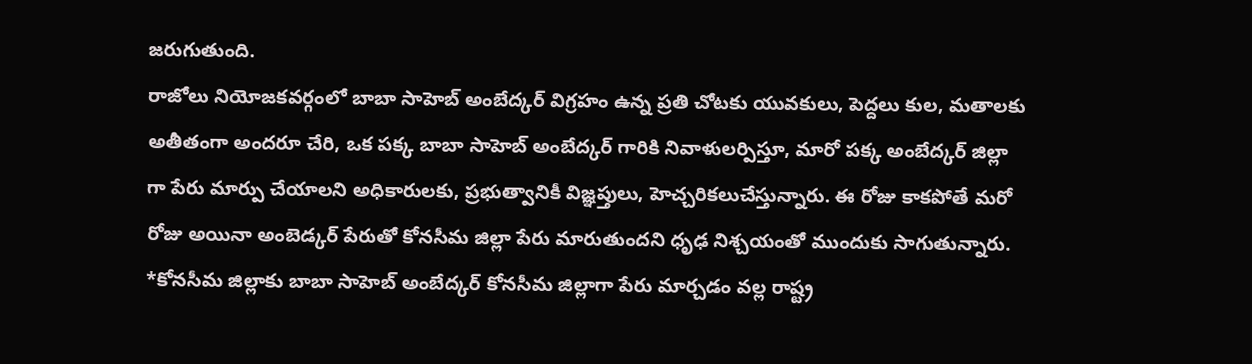జరుగుతుంది.
రాజోలు నియోజకవర్గంలో బాబా సాహెబ్ అంబేద్కర్ విగ్రహం ఉన్న ప్రతి చోటకు యువకులు, పెద్దలు కుల, మతాలకు అతీతంగా అందరూ చేరి, ఒక పక్క బాబా సాహెబ్ అంబేద్కర్ గారికి నివాళులర్పిస్తూ, మారో పక్క అంబేద్కర్ జిల్లా గా పేరు మార్పు చేయాలని అధికారులకు, ప్రభుత్వానికీ విజ్ఞప్తులు, హెచ్చరికలుచేస్తున్నారు. ఈ రోజు కాకపోతే మరో రోజు అయినా అంబెడ్కర్ పేరుతో కోనసీమ జిల్లా పేరు మారుతుందని ధృఢ నిశ్చయంతో ముందుకు సాగుతున్నారు.
*కోనసీమ జిల్లాకు బాబా సాహెబ్ అంబేద్కర్ కోనసీమ జిల్లాగా పేరు మార్చడం వల్ల రాష్ట్ర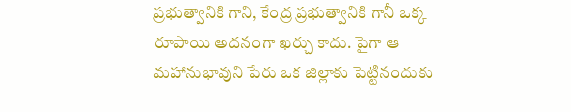ప్రభుత్వానికి గాని, కేంద్ర ప్రభుత్వానికి గానీ ఒక్క రూపాయి అదనంగా ఖర్చు కాదు. పైగా ఆ మహానుభావుని పేరు ఒక జిల్లాకు పెట్టినందుకు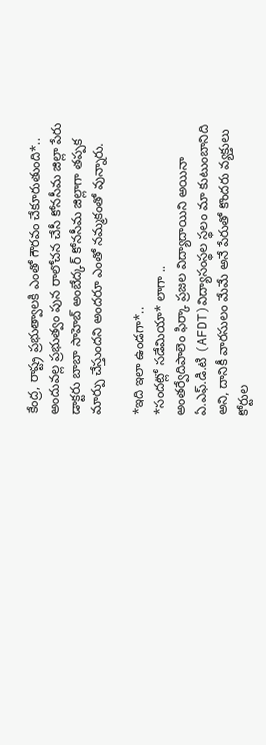కేంద్ర, రాష్ట్ర ప్రభుత్వాలకి ఎంతో గౌరవం చేకూరుతుంది*.. అందువల్ల ప్రభుత్వం పున రాలోచన చేసీ కోనసీమ జిల్లా పేరు డాక్టరు బాబా సాహెబ్ అంబేద్కర్ కోనసీమ జిల్లాగా తప్పక మార్పు చేస్తుందని అందరూ ఎంతో నమ్మకంతో వున్నారు.

*ఇది ఇలా ఉండగా*..
*సందట్లో సడేమియా* లాగా ..
అంతర్వేదిపాలెం ఫిర్కా ప్రజల విద్యాదాయిని అయినా ఏ.ఎఫ్.డి.టి (AFDT)విద్యాసంస్థల స్థలం మా కుటుంబానిది అని, దానికీ వారసులం మేమే అనే పేరుతో కొందరు వ్యక్తులు కోర్టుల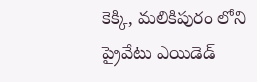కెక్కి, మలికిపురం లోని ప్రైవేటు ఎయిడెడ్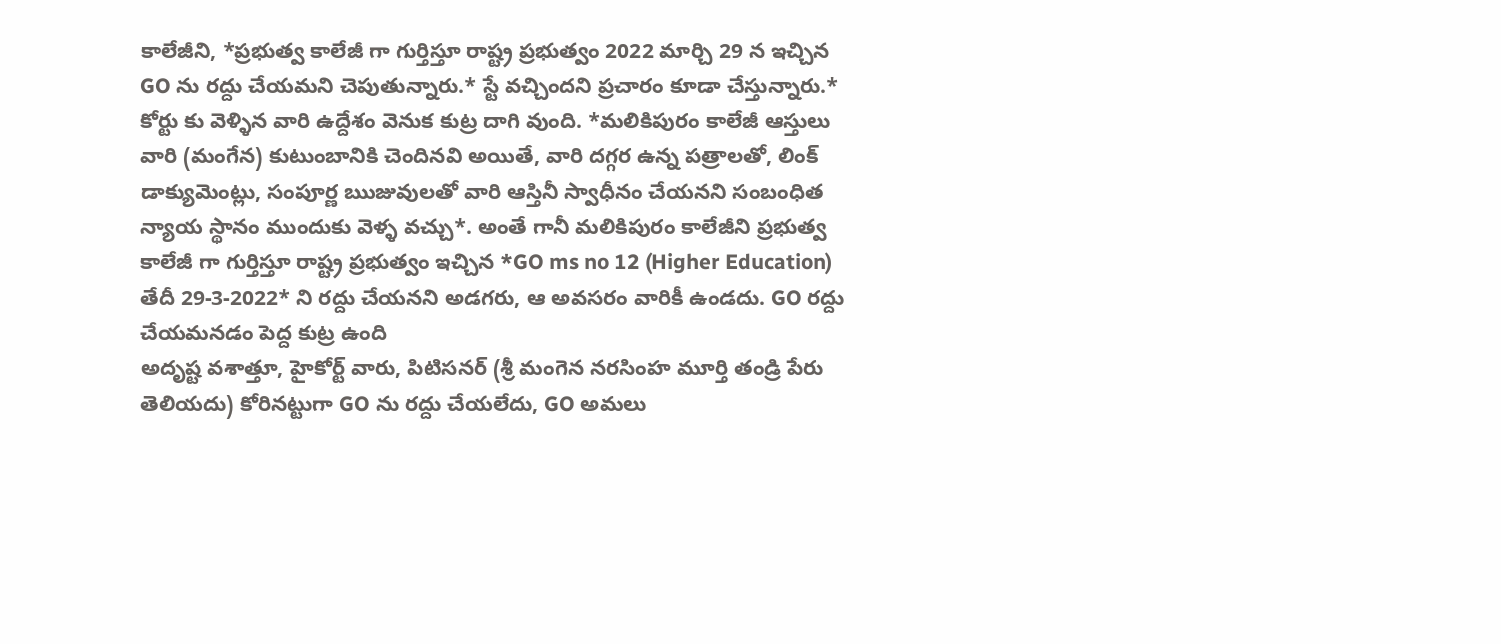కాలేజీని, *ప్రభుత్వ కాలేజీ గా గుర్తిస్తూ రాష్ట్ర ప్రభుత్వం 2022 మార్చి 29 న ఇచ్చిన GO ను రద్దు చేయమని చెపుతున్నారు.* స్టే వచ్చిందని ప్రచారం కూడా చేస్తున్నారు.*
కోర్టు కు వెళ్ళిన వారి ఉద్దేశం వెనుక కుట్ర దాగి వుంది. *మలికిపురం కాలేజీ ఆస్తులు వారి (మంగేన) కుటుంబానికి చెందినవి అయితే, వారి దగ్గర ఉన్న పత్రాలతో, లింక్ డాక్యుమెంట్లు, సంపూర్ణ ఋజువులతో వారి ఆస్తినీ స్వాధీనం చేయనని సంబంధిత న్యాయ స్థానం ముందుకు వెళ్ళ వచ్చు*. అంతే గానీ మలికిపురం కాలేజీని ప్రభుత్వ కాలేజీ గా గుర్తిస్తూ రాష్ట్ర ప్రభుత్వం ఇచ్చిన *GO ms no 12 (Higher Education) తేదీ 29-3-2022* ని రద్దు చేయనని అడగరు, ఆ అవసరం వారికీ ఉండదు. GO రద్దు చేయమనడం పెద్ద కుట్ర ఉంది
అదృష్ట వశాత్తూ, హైకోర్ట్ వారు, పిటిసనర్ (శ్రీ మంగెన నరసింహ మూర్తి తండ్రి పేరు తెలియదు) కోరినట్టుగా GO ను రద్దు చేయలేదు, GO అమలు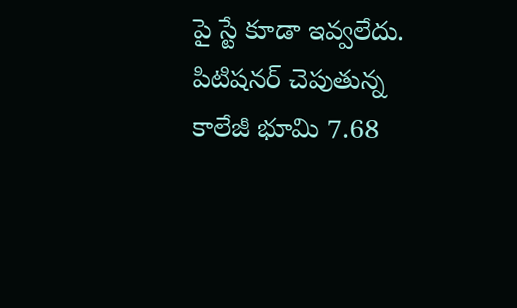పై స్టే కూడా ఇవ్వలేదు.
పిటిషనర్ చెపుతున్న కాలేజీ భూమి 7.68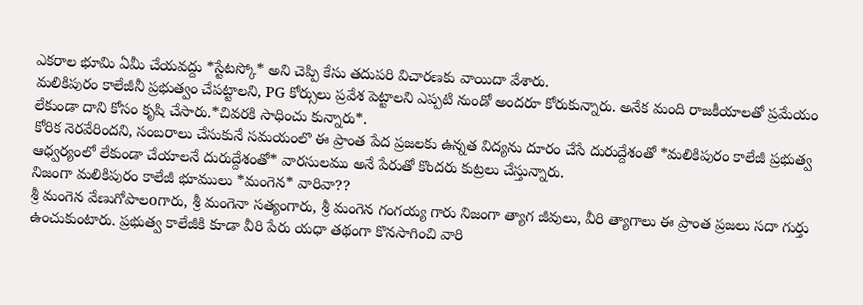ఎకరాల భూమి ఏమీ చేయవద్దు *స్టేటస్కో* అని చెప్పి కేసు తదుపరి విచారణకు వాయిదా వేశారు.
మలికిపురం కాలేజీనీ ప్రభుత్వం చేపట్టాలని, PG కోర్సులు ప్రవేశ పెట్టాలని ఎప్పటి నుండో అందరూ కోరుకున్నారు. అనేక మంది రాజకీయాలతో ప్రమేయం లేకుండా దాని కోసం కృషి చేసారు.*చివరకి సాధించు కున్నారు*.
కోరిక నెరవేరిందని, సంబరాలు చేసుకునే సమయంలొ ఈ ప్రాంత పేద ప్రజలకు ఉన్నత విద్యను దూరం చేసే దురుద్దేశంతో *మలికిపురం కాలేజీ ప్రభుత్వ ఆధ్వర్యంలో లేకుండా చేయాలనే దురుద్దేశంతో* వారసులము అనే పేరుతో కొందరు కుట్రలు చేస్తున్నారు.
నిజంగా మలికిపురం కాలేజీ భూములు *మంగెన* వారివా??
శ్రీ మంగెన వేణుగోపాలoగారు, శ్రీ మంగెనా సత్యంగారు, శ్రీ మంగెన గంగయ్య గారు నిజంగా త్యాగ జీవులు, వీరి త్యాగాలు ఈ ప్రాంత ప్రజలు సదా గుర్తు ఉంచుకుంటారు. ప్రభుత్వ కాలేజీకి కూడా వీరి పేరు యధా తథంగా కొనసాగించి వారి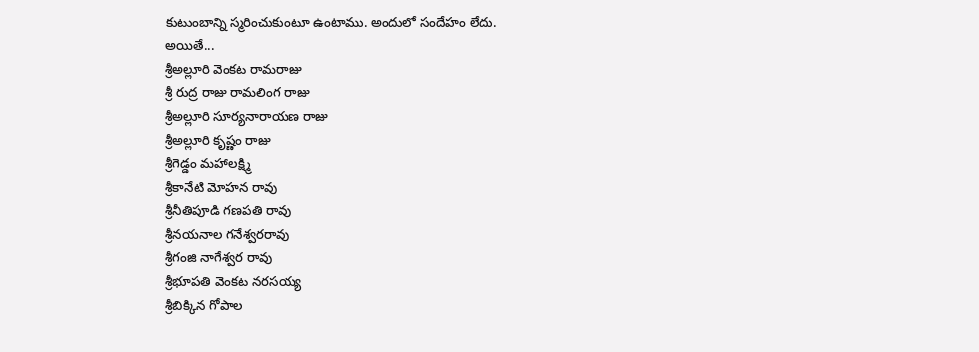కుటుంబాన్ని స్మరించుకుంటూ ఉంటాము. అందులో సందేహం లేదు.
అయితే...
శ్రీఅల్లూరి వెంకట రామరాజు
శ్రీ రుద్ర రాజు రామలింగ రాజు
శ్రీఅల్లూరి సూర్యనారాయణ రాజు
శ్రీఅల్లూరి కృష్ణం రాజు
శ్రీగెడ్డం మహాలక్ష్మి
శ్రీకానేటి మోహన రావు
శ్రీనీతిపూడి గణపతి రావు
శ్రీనయనాల గనేశ్వరరావు
శ్రీగంజి నాగేశ్వర రావు
శ్రీభూపతి వెంకట నరసయ్య
శ్రీబిక్కిన గోపాల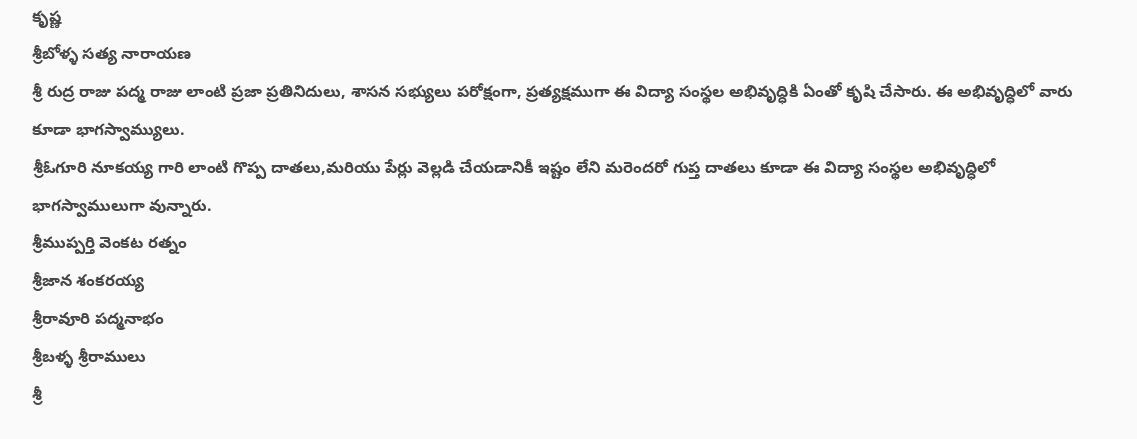కృష్ణ
శ్రీబోళ్ళ సత్య నారాయణ
శ్రీ రుద్ర రాజు పద్మ రాజు లాంటి ప్రజా ప్రతినిదులు, శాసన సభ్యులు పరోక్షంగా, ప్రత్యక్షముగా ఈ విద్యా సంస్థల అభివృద్ధికి ఏంతో కృషి చేసారు. ఈ అభివృద్ధిలో వారు కూడా భాగస్వామ్యులు.
శ్రీఓగూరి నూకయ్య గారి లాంటి గొప్ప దాతలు,మరియు పేర్లు వెల్లడి చేయడానికీ ఇష్టం లేని మరెందరో గుప్త దాతలు కూడా ఈ విద్యా సంస్థల అభివృద్ధిలో భాగస్వాములుగా వున్నారు.
శ్రీముప్పర్తి వెంకట రత్నం
శ్రీజాన శంకరయ్య
శ్రీరావూరి పద్మనాభం
శ్రీబళ్ళ శ్రీరాములు
శ్రీ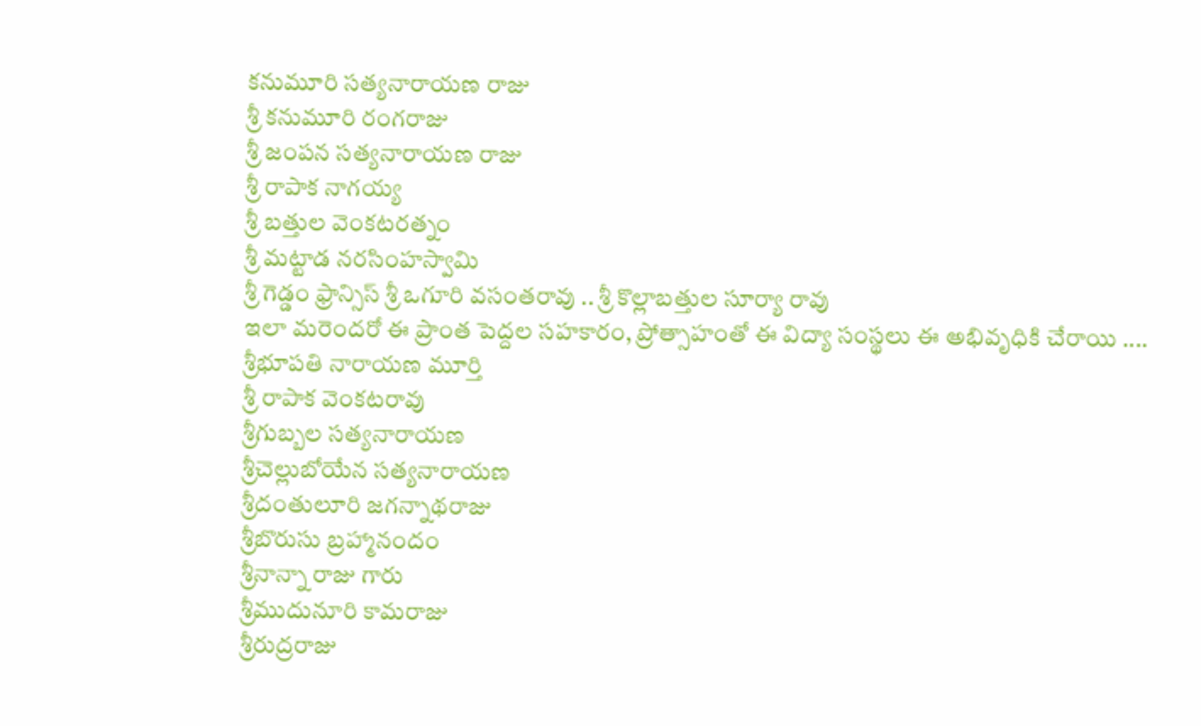కనుమూరి సత్యనారాయణ రాజు
శ్రీ కనుమూరి రంగరాజు
శ్రీ జంపన సత్యనారాయణ రాజు
శ్రీ రాపాక నాగయ్య
శ్రీ బత్తుల వెంకటరత్నం
శ్రీ మట్టాడ నరసింహస్వామి
శ్రీ గెడ్డం ఫ్రాన్సిస్ శ్రీ ఒగూరి వసంతరావు .. శ్రీ కొల్లాబత్తుల సూర్యా రావు
ఇలా మరెందరో ఈ ప్రాంత పెద్దల సహకారం, ప్రోత్సాహంతో ఈ విద్యా సంస్థలు ఈ అభివృధికి చేరాయి ....
శ్రీభూపతి నారాయణ మూర్తి
శ్రీ రాపాక వెంకటరావు
శ్రీగుబ్బల సత్యనారాయణ
శ్రీచెల్లుబోయేన సత్యనారాయణ
శ్రీదంతులూరి జగన్నాథరాజు
శ్రీబొరుసు బ్రహ్మానందం
శ్రీనాన్నా రాజు గారు
శ్రీముదునూరి కామరాజు
శ్రీరుద్రరాజు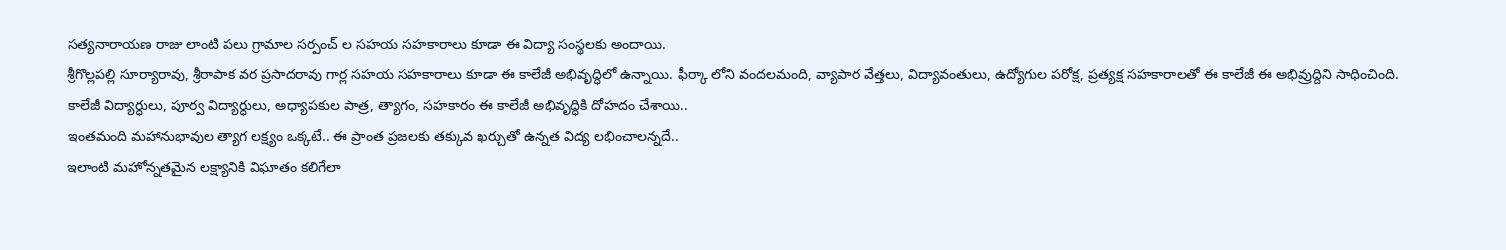సత్యనారాయణ రాజు లాంటి పలు గ్రామాల సర్పంచ్ ల సహయ సహకారాలు కూడా ఈ విద్యా సంస్థలకు అందాయి.
శ్రీగొల్లపల్లి సూర్యారావు, శ్రీరాపాక వర ప్రసాదరావు గార్ల సహయ సహకారాలు కూడా ఈ కాలేజీ అభివృద్ధిలో ఉన్నాయి. ఫీర్కా లోని వందలమంది, వ్యాపార వేత్తలు, విద్యావంతులు, ఉద్యోగుల పరోక్ష, ప్రత్యక్ష సహకారాలతో ఈ కాలేజీ ఈ అభివ్రుద్దిని సాధించింది.
కాలేజీ విద్యార్ధులు, పూర్వ విద్యార్ధులు, అధ్యాపకుల పాత్ర, త్యాగం, సహకారం ఈ కాలేజీ అభివృద్ధికి దోహదం చేశాయి..
ఇంతమంది మహానుభావుల త్యాగ లక్ష్యం ఒక్కటే.. ఈ ప్రాంత ప్రజలకు తక్కువ ఖర్చుతో ఉన్నత విద్య లభించాలన్నదే..
ఇలాంటి మహోన్నతమైన లక్ష్యానికి విఘాతం కలిగేలా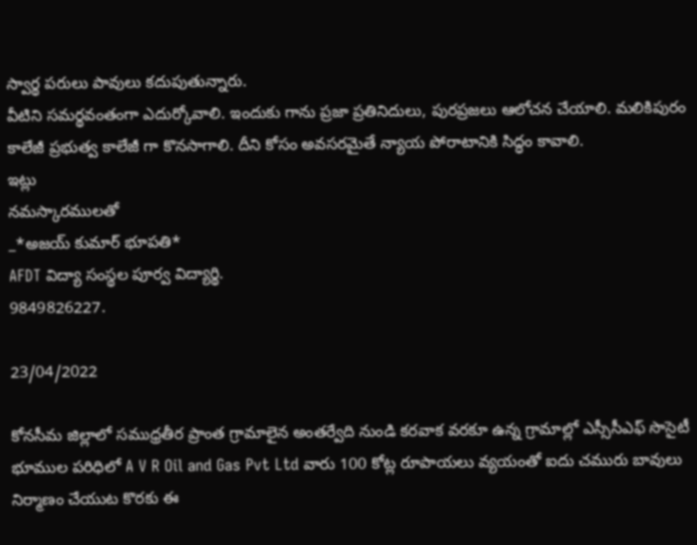స్వార్థ పరులు పావులు కదుపుతున్నారు.
వీటిని సమర్థవంతంగా ఎదుర్కోవాలి. ఇందుకు గాను ప్రజా ప్రతినిదులు, పురప్రజలు ఆలోచన చేయాలి. మలికిపురం కాలేజీ ప్రభుత్వ కాలేజీ గా కొనసాగాలి. దీని కోసం అవసరమైతే న్యాయ పోరాటానికి సిద్ధం కావాలి.
ఇట్లు
నమస్కారములతో
_*అజయ్ కుమార్ భూపతి*
AFDT విద్యా సంస్థల పూర్వ విద్యార్థి.
9849826227.

23/04/2022

కోనసీమ జిల్లాలో సముధ్రతీర ప్రాంత గ్రామాలైన అంతర్వేది నుండి కరవాక వరకూ ఉన్న గ్రామాల్లో ఎస్సీసీఎఫ్ సొసైటీ భూముల పరిధిలో A V R Oil and Gas Pvt Ltd వారు 100 కోట్ల రూపాయలు వ్యయంతో ఐదు చమురు బావులు నిర్మాణం చేయుట కొరకు ఈ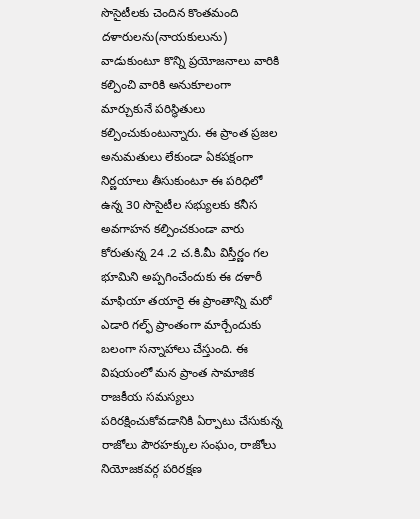సొసైటీలకు చెందిన కొంతమంది దళారులను(నాయకులును) వాడుకుంటూ కొన్ని ప్రయోజనాలు వారికి కల్పించి వారికి అనుకూలంగా
మార్చుకునే పరిస్థితులు కల్పించుకుంటున్నారు. ఈ ప్రాంత ప్రజల అనుమతులు లేకుండా ఏకపక్షంగా నిర్ణయాలు తీసుకుంటూ ఈ పరిధిలో ఉన్న 30 సొసైటీల సభ్యులకు కనీస అవగాహన కల్పించకుండా వారు కోరుతున్న 24 .2 చ.కి.మీ విస్తీర్ణం గల భూమిని అప్పగించేందుకు ఈ దళారీ మాఫియా తయారై ఈ ప్రాంతాన్ని మరో ఎడారి గల్ఫ్ ప్రాంతంగా మార్చేందుకు బలంగా సన్నాహాలు చేస్తుంది. ఈ విషయంలో మన ప్రాంత సామాజిక రాజకీయ సమస్యలు పరిరక్షించుకోవడానికి ఏర్పాటు చేసుకున్న రాజోలు పౌరహక్కుల సంఘం, రాజోలు నియోజకవర్గ పరిరక్షణ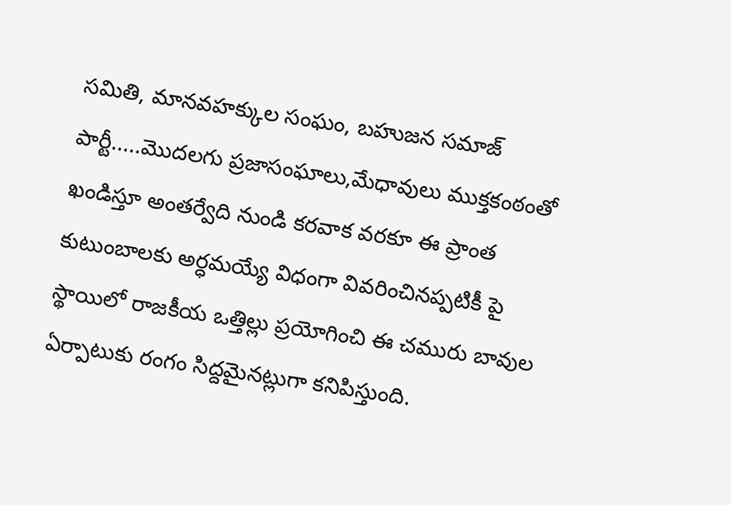సమితి, మానవహక్కుల సంఘం, బహుజన సమాజ్ పార్టీ.....మొదలగు ప్రజాసంఘాలు,మేధావులు ముక్తకంఠంతో ఖండిస్తూ అంతర్వేది నుండి కరవాక వరకూ ఈ ప్రాంత కుటుంబాలకు అర్ధమయ్యే విధంగా వివరించినప్పటికీ పై స్థాయిలో రాజకీయ ఒత్తిల్లు ప్రయోగించి ఈ చమురు బావుల ఏర్పాటుకు రంగం సిద్దమైనట్లుగా కనిపిస్తుంది.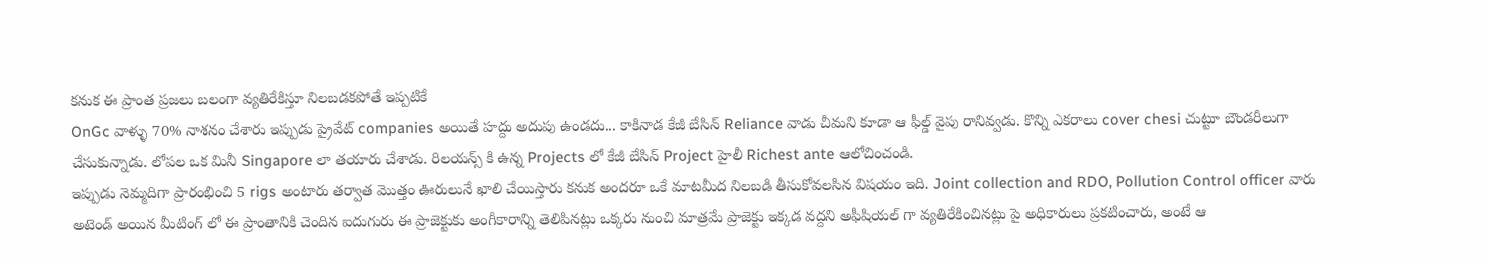కనుక ఈ ప్రాంత ప్రజలు బలంగా వ్యతిరేకిస్తూ నిలబడకపోతే ఇప్పటికే
OnGc వాళ్ళు 70% నాశనం చేశారు ఇప్పుడు ప్రైవేట్ companies అయితే హద్దు అదుపు ఉండదు... కాకినాడ కేజీ బేసిన్ Reliance వాడు చీమని కూడా ఆ ఫీల్డ్ వైపు రానివ్వడు. కొన్ని ఎకరాలు cover chesi చుట్టూ బౌండరీలుగా చేసుకున్నాడు. లోపల ఒక మినీ Singapore లా తయారు చేశాడు. రిలయన్స్ కి ఉన్న Projects లో కేజీ బేసిన్ Project హైలీ Richest ante ఆలోచించండి.
ఇప్పుడు నెమ్మదిగా ప్రారంభించి 5 rigs అంటారు తర్వాత మొత్తం ఊరులునే ఖాలి చేయిస్తారు కనుక అందరూ ఒకే మాటమీద నిలబడి తీసుకోవలసిన విషయం ఇది. Joint collection and RDO, Pollution Control officer వారు అటెండ్ అయిన మీటింగ్ లో ఈ ప్రాంతానికి చెందిన ఐదుగురు ఈ ప్రాజెక్టుకు అంగీకారాన్ని తెలిపినట్లు ఒక్కరు నుంచి మాత్రమే ప్రాజెక్టు ఇక్కడ వద్దని అఫీషియల్ గా వ్యతిరేకించినట్లు పై అధికారులు ప్రకటించారు, అంటే ఆ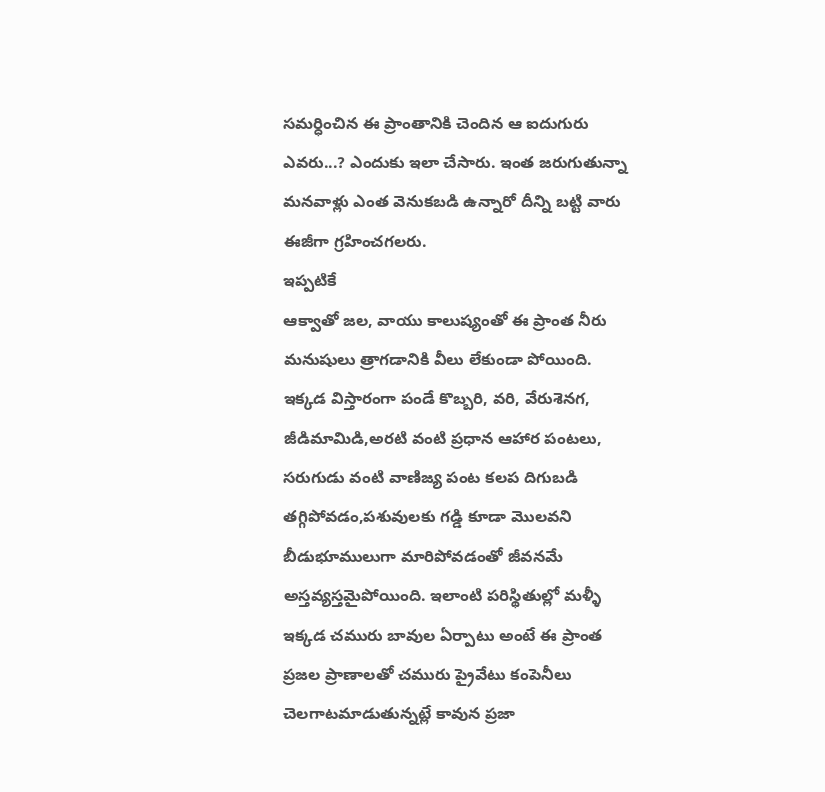సమర్ధించిన ఈ ప్రాంతానికి చెందిన ఆ ఐదుగురు ఎవరు...? ఎందుకు ఇలా చేసారు. ఇంత జరుగుతున్నా మనవాళ్లు ఎంత వెనుకబడి ఉన్నారో దీన్ని బట్టి వారు ఈజీగా గ్రహించగలరు.
ఇప్పటికే
ఆక్వాతో జల, వాయు కాలుష్యంతో ఈ ప్రాంత నీరు మనుషులు త్రాగడానికి వీలు లేకుండా పోయింది. ఇక్కడ విస్తారంగా పండే కొబ్బరి, వరి, వేరుశెనగ, జీడిమామిడి,అరటి వంటి ప్రధాన ఆహార పంటలు, సరుగుడు వంటి వాణిజ్య పంట కలప దిగుబడి తగ్గిపోవడం,పశువులకు గడ్డి కూడా మొలవని బీడుభూములుగా మారిపోవడంతో జీవనమే అస్తవ్యస్తమైపోయింది. ఇలాంటి పరిస్థితుల్లో మళ్ళీ ఇక్కడ చమురు బావుల ఏర్పాటు అంటే ఈ ప్రాంత ప్రజల ప్రాణాలతో చమురు ప్రైవేటు కంపెనీలు చెలగాటమాడుతున్నట్లే కావున ప్రజా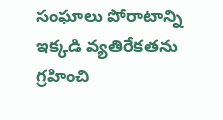సంఘాలు పోరాటాన్ని ఇక్కడి వ్యతిరేకతను గ్రహించి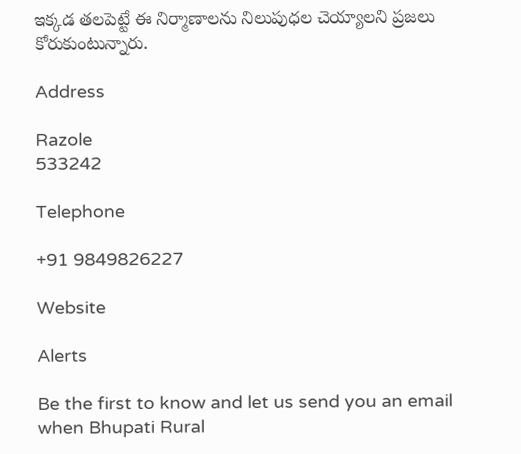ఇక్కడ తలపెట్టే ఈ నిర్మాణాలను నిలుపుధల చెయ్యాలని ప్రజలు కోరుకుంటున్నారు.

Address

Razole
533242

Telephone

+91 9849826227

Website

Alerts

Be the first to know and let us send you an email when Bhupati Rural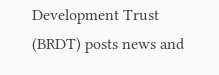Development Trust (BRDT) posts news and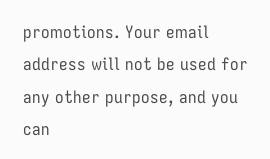promotions. Your email address will not be used for any other purpose, and you can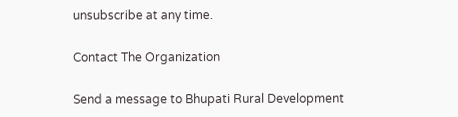unsubscribe at any time.

Contact The Organization

Send a message to Bhupati Rural Development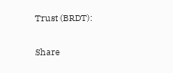Trust (BRDT):

Share